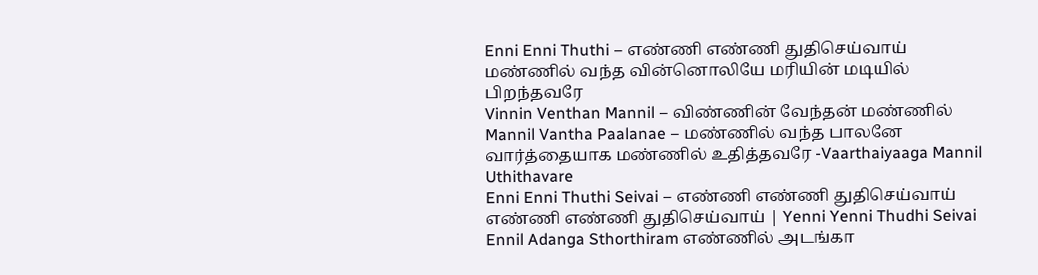Enni Enni Thuthi – எண்ணி எண்ணி துதிசெய்வாய்
மண்ணில் வந்த வின்னொலியே மரியின் மடியில் பிறந்தவரே
Vinnin Venthan Mannil – விண்ணின் வேந்தன் மண்ணில்
Mannil Vantha Paalanae – மண்ணில் வந்த பாலனே
வார்த்தையாக மண்ணில் உதித்தவரே -Vaarthaiyaaga Mannil Uthithavare
Enni Enni Thuthi Seivai – எண்ணி எண்ணி துதிசெய்வாய்
எண்ணி எண்ணி துதிசெய்வாய் | Yenni Yenni Thudhi Seivai
Ennil Adanga Sthorthiram எண்ணில் அடங்கா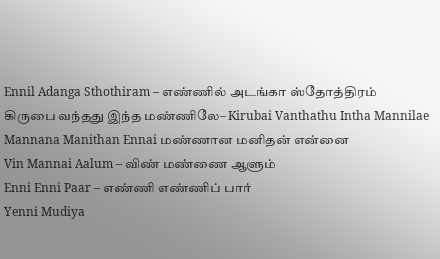Ennil Adanga Sthothiram – எண்ணில் அடங்கா ஸ்தோத்திரம்
கிருபை வந்தது இந்த மண்ணிலே– Kirubai Vanthathu Intha Mannilae
Mannana Manithan Ennai மண்ணான மனிதன் என்னை
Vin Mannai Aalum – விண் மண்ணை ஆளும்
Enni Enni Paar – எண்ணி எண்ணிப் பார்
Yenni Mudiya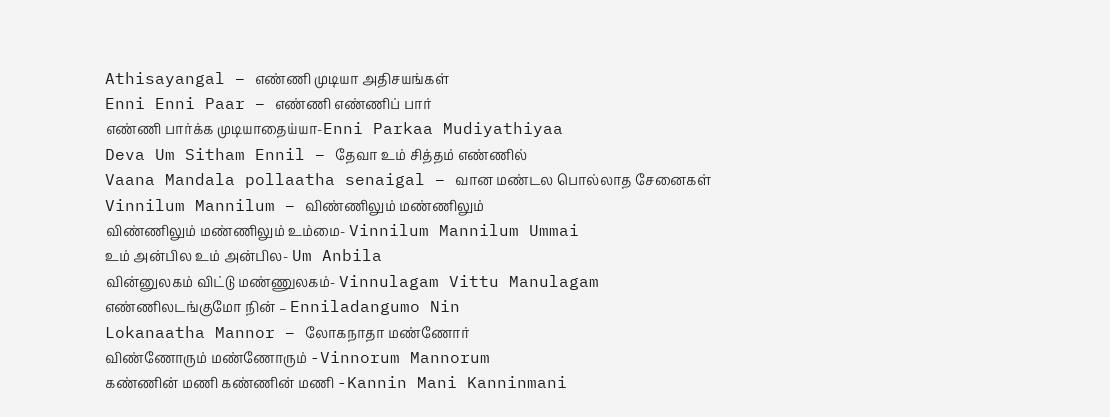Athisayangal – எண்ணி முடியா அதிசயங்கள்
Enni Enni Paar – எண்ணி எண்ணிப் பார்
எண்ணி பார்க்க முடியாதைய்யா-Enni Parkaa Mudiyathiyaa
Deva Um Sitham Ennil – தேவா உம் சித்தம் எண்ணில்
Vaana Mandala pollaatha senaigal – வான மண்டல பொல்லாத சேனைகள்
Vinnilum Mannilum – விண்ணிலும் மண்ணிலும்
விண்ணிலும் மண்ணிலும் உம்மை- Vinnilum Mannilum Ummai
உம் அன்பில உம் அன்பில- Um Anbila
வின்னுலகம் விட்டு மண்ணுலகம்- Vinnulagam Vittu Manulagam
எண்ணிலடங்குமோ நின் – Enniladangumo Nin
Lokanaatha Mannor – லோகநாதா மண்ணோர்
விண்ணோரும் மண்ணோரும் -Vinnorum Mannorum
கண்ணின் மணி கண்ணின் மணி -Kannin Mani Kanninmani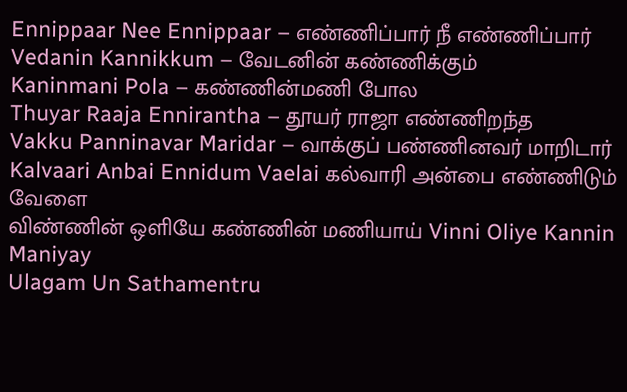Ennippaar Nee Ennippaar – எண்ணிப்பார் நீ எண்ணிப்பார்
Vedanin Kannikkum – வேடனின் கண்ணிக்கும்
Kaninmani Pola – கண்ணின்மணி போல
Thuyar Raaja Ennirantha – தூயர் ராஜா எண்ணிறந்த
Vakku Panninavar Maridar – வாக்குப் பண்ணினவர் மாறிடார்
Kalvaari Anbai Ennidum Vaelai கல்வாரி அன்பை எண்ணிடும் வேளை
விண்ணின் ஒளியே கண்ணின் மணியாய் Vinni Oliye Kannin Maniyay
Ulagam Un Sathamentru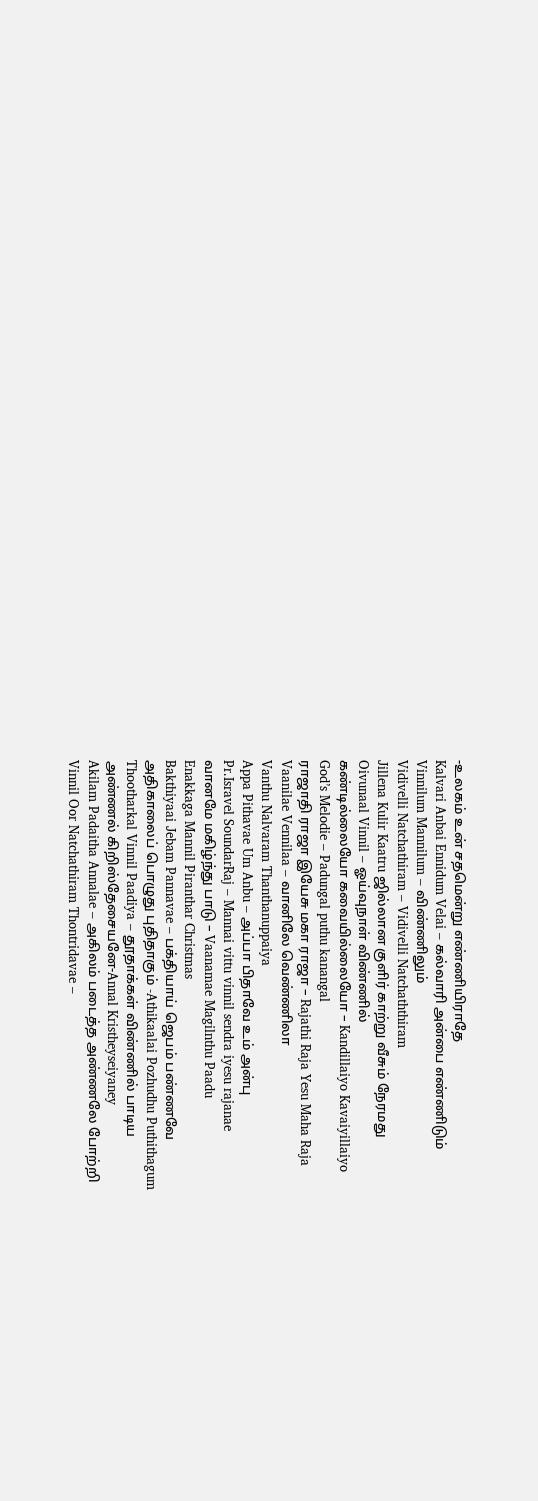-உலகம் உன் சதமென்று எண்ணியிராதே
Kalvari Anbai Ennidum Velai – கல்வாரி அன்பை எண்ணிடும்
Vinnilum Mannilum – விண்ணிலும்
Vidivelli Natchathiram – Vidivelli Natchaththiram
Jillena Kulir Kaatru ஜில்லான குளிர் காற்று வீசும் நேரமது
Oivunaal Vinnil – ஓய்வுநாள் விண்ணில்
கண்டில்லையோ கவையில்லையோ – Kandillaiyo Kavaiyillaiyo
God’s Melodie – Padungal puthu kanangal
ராஜாதி ராஜா இயேசு மகா ராஜா – Rajathi Raja Yesu Maha Raja
Vaanilae Vennilaa – வானிலே வெண்ணிலா
Vanthu Nalvaram Thanthanuppaiya
Appa Pithavae Um Anbu – அப்பா பிதாவே உம் அன்பு
Pr.Isravel SoundarRaj – Mannai vittu vinnil sendra iyesu rajanae
வானமே மகிழ்ந்து பாடு – Vaanamae Magilnthu Paadu
Enakkaga Mannil Piranthar Christmas
Bakthiyaai Jebam Pannavae – பக்தியாய் ஜெபம் பண்ணவே
அதிகாலைப் பொழுது புதிதாகும் -Athikaalai Pozhudhu Puthithagum
Thootharkal Vinnil Paadiya – தூதாக்கள் விண்ணில் பாடிய
அண்ணல் கிறிஸ்தேசையனே-Annal Kristheyseiyaney
Akilam Padaitha Annalae – அகிலம் படைத்த அண்ணலே போற்றி
Vinnil Oor Natchathiram Thontridavae –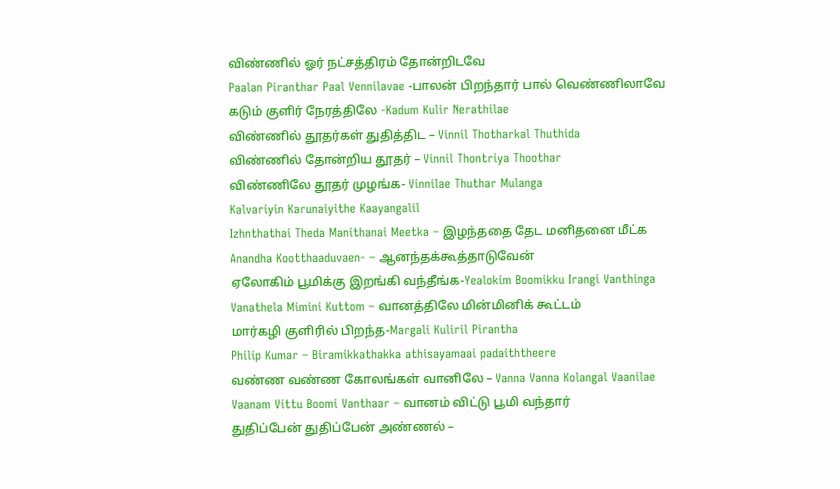விண்ணில் ஓர் நட்சத்திரம் தோன்றிடவே
Paalan Piranthar Paal Vennilavae -பாலன் பிறந்தார் பால் வெண்ணிலாவே
கடும் குளிர் நேரத்திலே -Kadum Kulir Nerathilae
விண்ணில் தூதர்கள் துதித்திட – Vinnil Thotharkal Thuthida
விண்ணில் தோன்றிய தூதர் – Vinnil Thontriya Thoothar
விண்ணிலே தூதர் முழங்க- Vinnilae Thuthar Mulanga
Kalvariyin Karunaiyithe Kaayangalil
Izhnthathai Theda Manithanai Meetka – இழந்ததை தேட மனிதனை மீட்க
Anandha Kootthaaduvaen- – ஆனந்தக்கூத்தாடுவேன்
ஏலோகிம் பூமிக்கு இறங்கி வந்தீங்க-Yealokim Boomikku Irangi Vanthinga
Vanathela Mimini Kuttom – வானத்திலே மின்மினிக் கூட்டம்
மார்கழி குளிரில் பிறந்த-Margali Kuliril Pirantha
Philip Kumar – Biramikkathakka athisayamaai padaiththeere
வண்ண வண்ண கோலங்கள் வானிலே – Vanna Vanna Kolangal Vaanilae
Vaanam Vittu Boomi Vanthaar – வானம் விட்டு பூமி வந்தார்
துதிப்பேன் துதிப்பேன் அண்ணல் –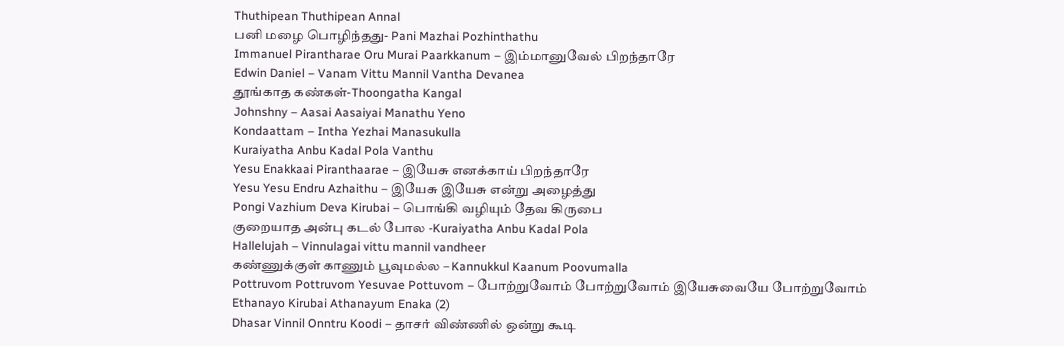Thuthipean Thuthipean Annal
பனி மழை பொழிந்தது- Pani Mazhai Pozhinthathu
Immanuel Pirantharae Oru Murai Paarkkanum – இம்மானுவேல் பிறந்தாரே
Edwin Daniel – Vanam Vittu Mannil Vantha Devanea
தூங்காத கண்கள்-Thoongatha Kangal
Johnshny – Aasai Aasaiyai Manathu Yeno
Kondaattam – Intha Yezhai Manasukulla
Kuraiyatha Anbu Kadal Pola Vanthu
Yesu Enakkaai Piranthaarae – இயேசு எனக்காய் பிறந்தாரே
Yesu Yesu Endru Azhaithu – இயேசு இயேசு என்று அழைத்து
Pongi Vazhium Deva Kirubai – பொங்கி வழியும் தேவ கிருபை
குறையாத அன்பு கடல் போல -Kuraiyatha Anbu Kadal Pola
Hallelujah – Vinnulagai vittu mannil vandheer
கண்ணுக்குள் காணும் பூவுமல்ல – Kannukkul Kaanum Poovumalla
Pottruvom Pottruvom Yesuvae Pottuvom – போற்றுவோம் போற்றுவோம் இயேசுவையே போற்றுவோம்
Ethanayo Kirubai Athanayum Enaka (2)
Dhasar Vinnil Onntru Koodi – தாசர் விண்ணில் ஒன்று கூடி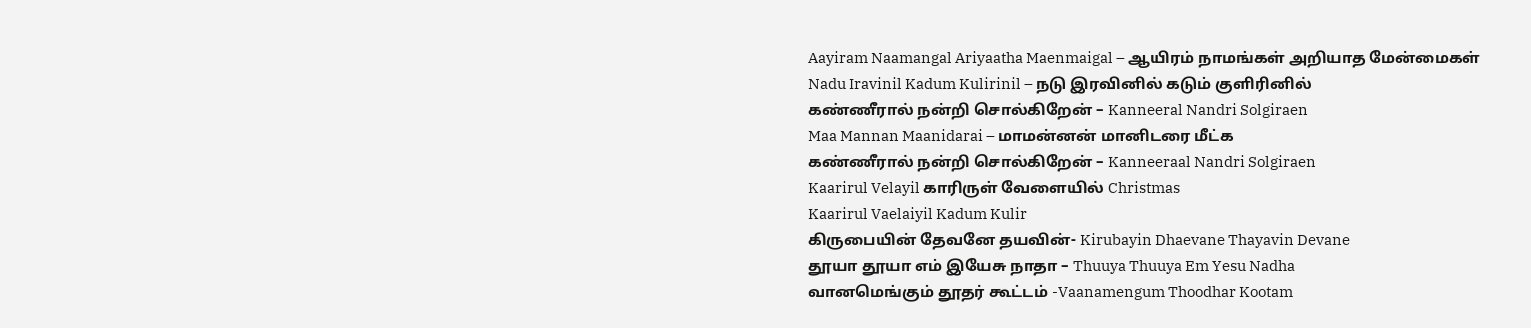Aayiram Naamangal Ariyaatha Maenmaigal – ஆயிரம் நாமங்கள் அறியாத மேன்மைகள்
Nadu Iravinil Kadum Kulirinil – நடு இரவினில் கடும் குளிரினில்
கண்ணீரால் நன்றி சொல்கிறேன் – Kanneeral Nandri Solgiraen
Maa Mannan Maanidarai – மாமன்னன் மானிடரை மீட்க
கண்ணீரால் நன்றி சொல்கிறேன் – Kanneeraal Nandri Solgiraen
Kaarirul Velayil காரிருள் வேளையில் Christmas
Kaarirul Vaelaiyil Kadum Kulir
கிருபையின் தேவனே தயவின்- Kirubayin Dhaevane Thayavin Devane
தூயா தூயா எம் இயேசு நாதா – Thuuya Thuuya Em Yesu Nadha
வானமெங்கும் தூதர் கூட்டம் -Vaanamengum Thoodhar Kootam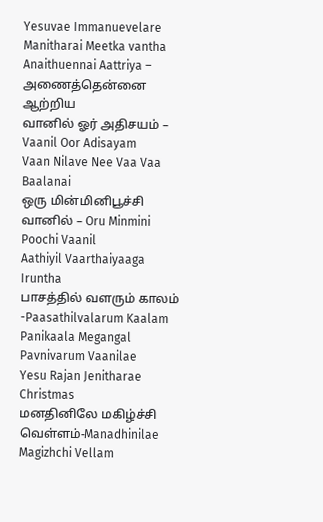Yesuvae Immanuevelare Manitharai Meetka vantha
Anaithuennai Aattriya – அணைத்தென்னை ஆற்றிய
வானில் ஓர் அதிசயம் – Vaanil Oor Adisayam
Vaan Nilave Nee Vaa Vaa Baalanai
ஒரு மின்மினிபூச்சி வானில் – Oru Minmini Poochi Vaanil
Aathiyil Vaarthaiyaaga Iruntha
பாசத்தில் வளரும் காலம் -Paasathilvalarum Kaalam
Panikaala Megangal Pavnivarum Vaanilae
Yesu Rajan Jenitharae Christmas
மனதினிலே மகிழ்ச்சி வெள்ளம்-Manadhinilae Magizhchi Vellam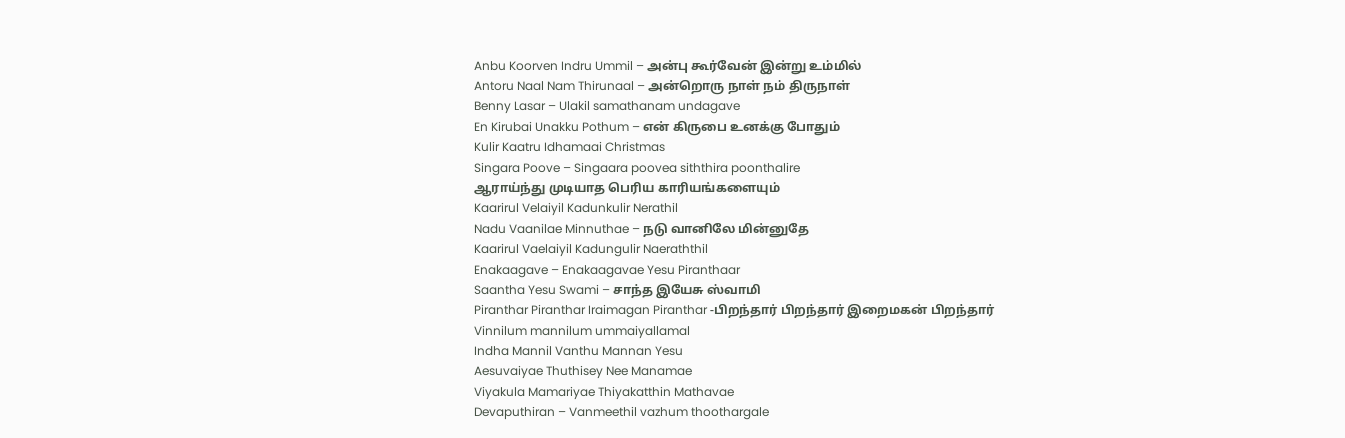Anbu Koorven Indru Ummil – அன்பு கூர்வேன் இன்று உம்மில்
Antoru Naal Nam Thirunaal – அன்றொரு நாள் நம் திருநாள்
Benny Lasar – Ulakil samathanam undagave
En Kirubai Unakku Pothum – என் கிருபை உனக்கு போதும்
Kulir Kaatru Idhamaai Christmas
Singara Poove – Singaara poovea siththira poonthalire
ஆராய்ந்து முடியாத பெரிய காரியங்களையும்
Kaarirul Velaiyil Kadunkulir Nerathil
Nadu Vaanilae Minnuthae – நடு வானிலே மின்னுதே
Kaarirul Vaelaiyil Kadungulir Naeraththil
Enakaagave – Enakaagavae Yesu Piranthaar
Saantha Yesu Swami – சாந்த இயேசு ஸ்வாமி
Piranthar Piranthar Iraimagan Piranthar -பிறந்தார் பிறந்தார் இறைமகன் பிறந்தார்
Vinnilum mannilum ummaiyallamal
Indha Mannil Vanthu Mannan Yesu
Aesuvaiyae Thuthisey Nee Manamae
Viyakula Mamariyae Thiyakatthin Mathavae
Devaputhiran – Vanmeethil vazhum thoothargale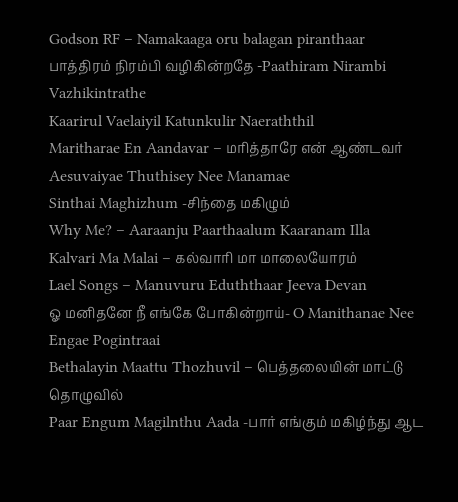Godson RF – Namakaaga oru balagan piranthaar
பாத்திரம் நிரம்பி வழிகின்றதே -Paathiram Nirambi Vazhikintrathe
Kaarirul Vaelaiyil Katunkulir Naeraththil
Maritharae En Aandavar – மரித்தாரே என் ஆண்டவர்
Aesuvaiyae Thuthisey Nee Manamae
Sinthai Maghizhum -சிந்தை மகிழும்
Why Me? – Aaraanju Paarthaalum Kaaranam Illa
Kalvari Ma Malai – கல்வாரி மா மாலையோரம்
Lael Songs – Manuvuru Eduththaar Jeeva Devan
ஓ மனிதனே நீ எங்கே போகின்றாய்- O Manithanae Nee Engae Pogintraai
Bethalayin Maattu Thozhuvil – பெத்தலையின் மாட்டு தொழுவில்
Paar Engum Magilnthu Aada -பார் எங்கும் மகிழ்ந்து ஆட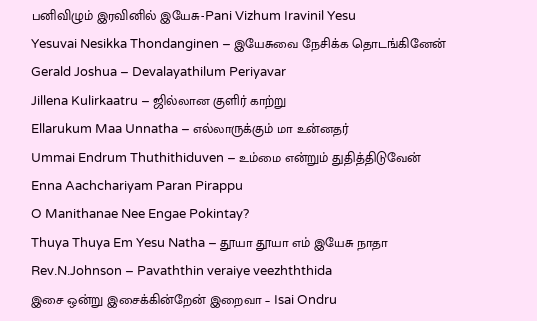பனிவிழும் இரவினில் இயேசு-Pani Vizhum Iravinil Yesu
Yesuvai Nesikka Thondanginen – இயேசுவை நேசிக்க தொடங்கினேன்
Gerald Joshua – Devalayathilum Periyavar
Jillena Kulirkaatru – ஜில்லான குளிர் காற்று
Ellarukum Maa Unnatha – எல்லாருக்கும் மா உன்னதர்
Ummai Endrum Thuthithiduven – உம்மை என்றும் துதித்திடுவேன்
Enna Aachchariyam Paran Pirappu
O Manithanae Nee Engae Pokintay?
Thuya Thuya Em Yesu Natha – தூயா தூயா எம் இயேசு நாதா
Rev.N.Johnson – Pavaththin veraiye veezhththida
இசை ஒன்று இசைக்கின்றேன் இறைவா – Isai Ondru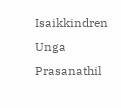Isaikkindren
Unga Prasanathil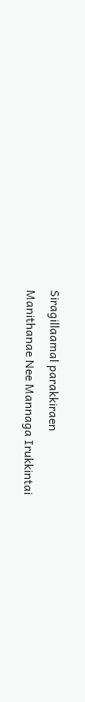Siragillaamal parakkiraen
Manithanae Nee Mannaga Irukkintai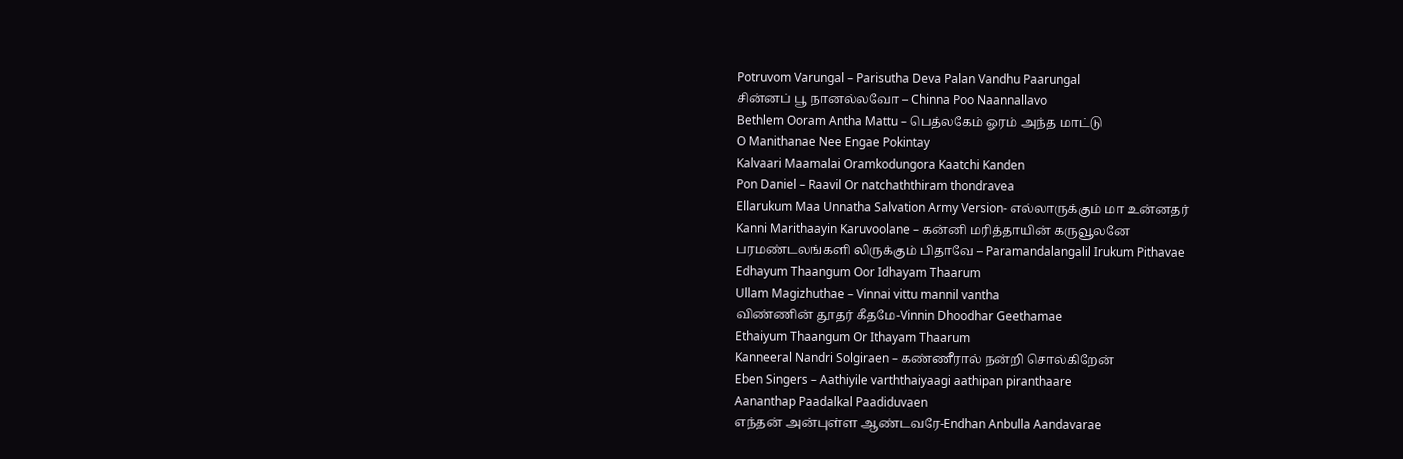Potruvom Varungal – Parisutha Deva Palan Vandhu Paarungal
சின்னப் பூ நானல்லவோ – Chinna Poo Naannallavo
Bethlem Ooram Antha Mattu – பெத்லகேம் ஓரம் அந்த மாட்டு
O Manithanae Nee Engae Pokintay
Kalvaari Maamalai Oramkodungora Kaatchi Kanden
Pon Daniel – Raavil Or natchaththiram thondravea
Ellarukum Maa Unnatha Salvation Army Version- எல்லாருக்கும் மா உன்னதர்
Kanni Marithaayin Karuvoolane – கன்னி மரித்தாயின் கருவூலனே
பரமண்டலங்களி லிருக்கும் பிதாவே – Paramandalangalil Irukum Pithavae
Edhayum Thaangum Oor Idhayam Thaarum
Ullam Magizhuthae – Vinnai vittu mannil vantha
விண்ணின் தூதர் கீதமே-Vinnin Dhoodhar Geethamae
Ethaiyum Thaangum Or Ithayam Thaarum
Kanneeral Nandri Solgiraen – கண்ணீரால் நன்றி சொல்கிறேன்
Eben Singers – Aathiyile varththaiyaagi aathipan piranthaare
Aananthap Paadalkal Paadiduvaen
எந்தன் அன்புள்ள ஆண்டவரே-Endhan Anbulla Aandavarae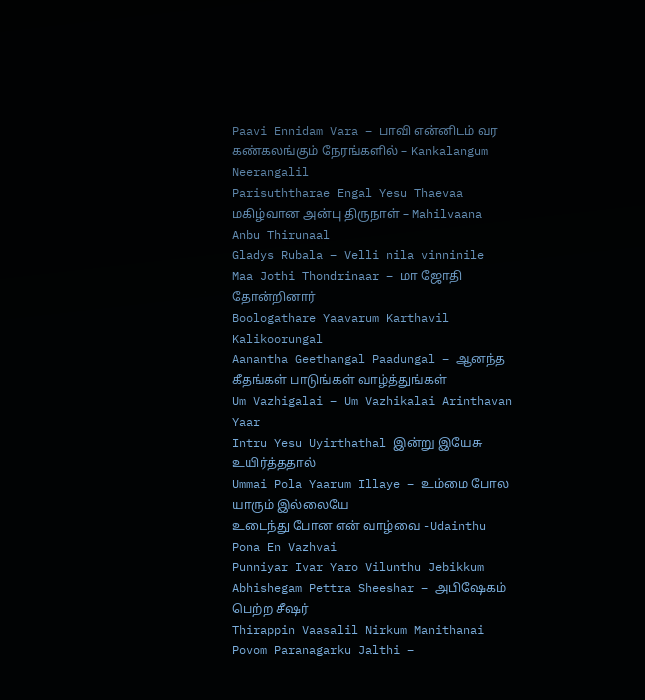Paavi Ennidam Vara – பாவி என்னிடம் வர
கண்கலங்கும் நேரங்களில் – Kankalangum Neerangalil
Parisuththarae Engal Yesu Thaevaa
மகிழ்வான அன்பு திருநாள் – Mahilvaana Anbu Thirunaal
Gladys Rubala – Velli nila vinninile
Maa Jothi Thondrinaar – மா ஜோதி தோன்றினார்
Boologathare Yaavarum Karthavil Kalikoorungal
Aanantha Geethangal Paadungal – ஆனந்த கீதங்கள் பாடுங்கள் வாழ்த்துங்கள்
Um Vazhigalai – Um Vazhikalai Arinthavan Yaar
Intru Yesu Uyirthathal இன்று இயேசு உயிர்த்ததால்
Ummai Pola Yaarum Illaye – உம்மை போல யாரும் இல்லையே
உடைந்து போன என் வாழ்வை -Udainthu Pona En Vazhvai
Punniyar Ivar Yaro Vilunthu Jebikkum
Abhishegam Pettra Sheeshar – அபிஷேகம் பெற்ற சீஷர்
Thirappin Vaasalil Nirkum Manithanai
Povom Paranagarku Jalthi –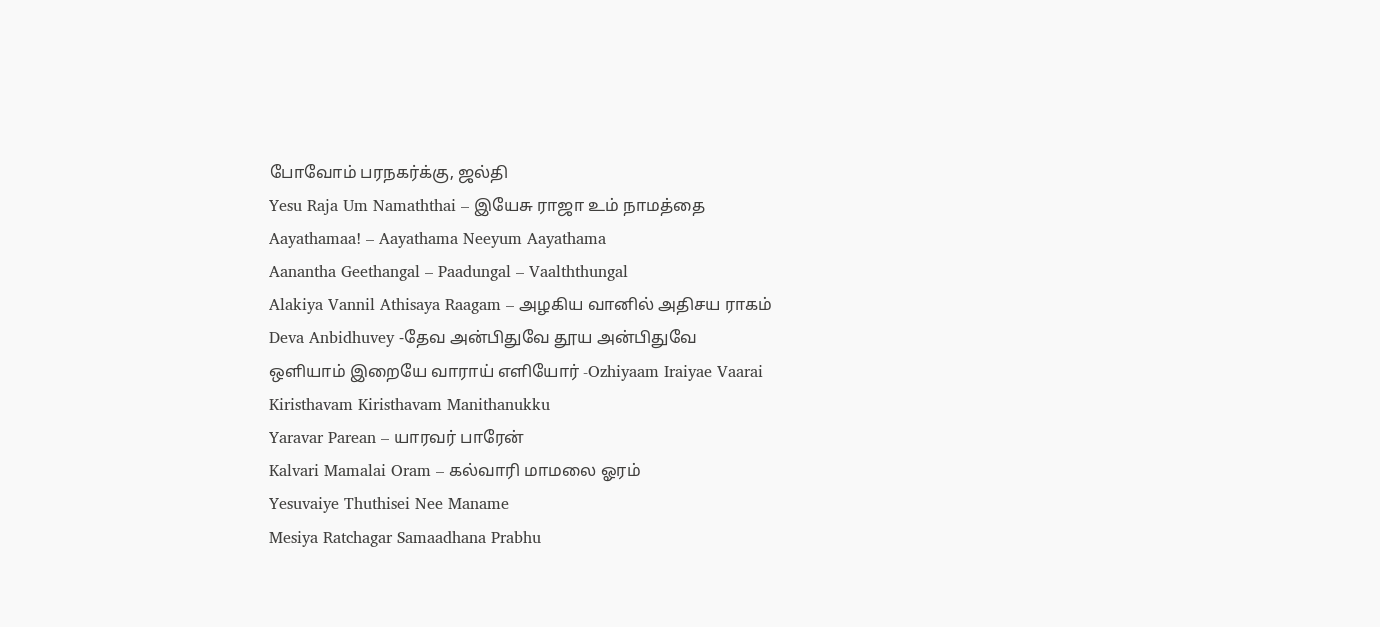போவோம் பரநகர்க்கு, ஜல்தி
Yesu Raja Um Namaththai – இயேசு ராஜா உம் நாமத்தை
Aayathamaa! – Aayathama Neeyum Aayathama
Aanantha Geethangal – Paadungal – Vaalththungal
Alakiya Vannil Athisaya Raagam – அழகிய வானில் அதிசய ராகம்
Deva Anbidhuvey -தேவ அன்பிதுவே தூய அன்பிதுவே
ஒளியாம் இறையே வாராய் எளியோர் -Ozhiyaam Iraiyae Vaarai
Kiristhavam Kiristhavam Manithanukku
Yaravar Parean – யாரவர் பாரேன்
Kalvari Mamalai Oram – கல்வாரி மாமலை ஓரம்
Yesuvaiye Thuthisei Nee Maname
Mesiya Ratchagar Samaadhana Prabhu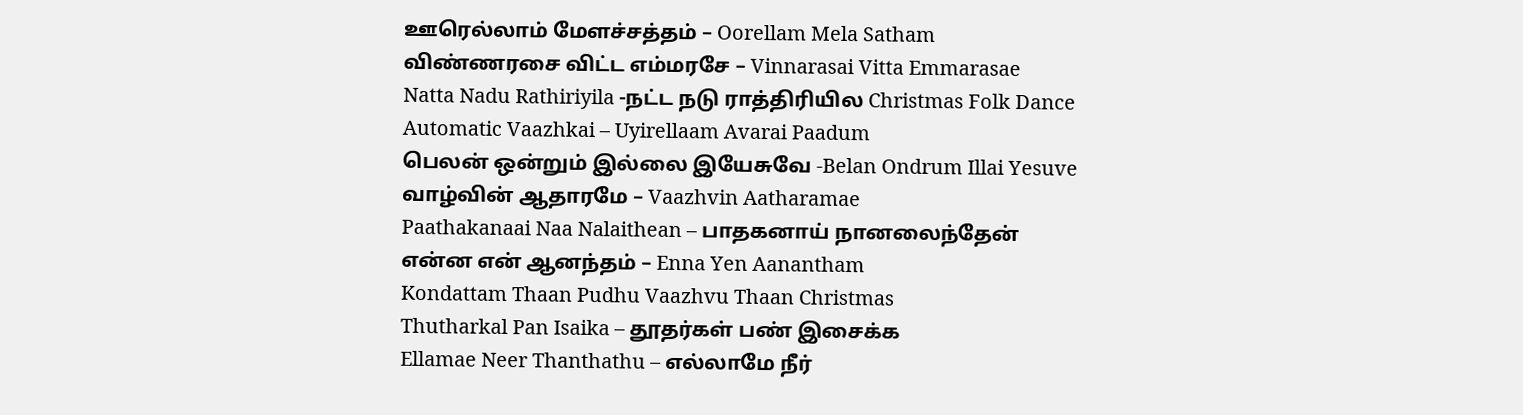ஊரெல்லாம் மேளச்சத்தம் – Oorellam Mela Satham
விண்ணரசை விட்ட எம்மரசே – Vinnarasai Vitta Emmarasae
Natta Nadu Rathiriyila -நட்ட நடு ராத்திரியில Christmas Folk Dance
Automatic Vaazhkai – Uyirellaam Avarai Paadum
பெலன் ஒன்றும் இல்லை இயேசுவே -Belan Ondrum Illai Yesuve
வாழ்வின் ஆதாரமே – Vaazhvin Aatharamae
Paathakanaai Naa Nalaithean – பாதகனாய் நானலைந்தேன்
என்ன என் ஆனந்தம் – Enna Yen Aanantham
Kondattam Thaan Pudhu Vaazhvu Thaan Christmas
Thutharkal Pan Isaika – தூதர்கள் பண் இசைக்க
Ellamae Neer Thanthathu – எல்லாமே நீர்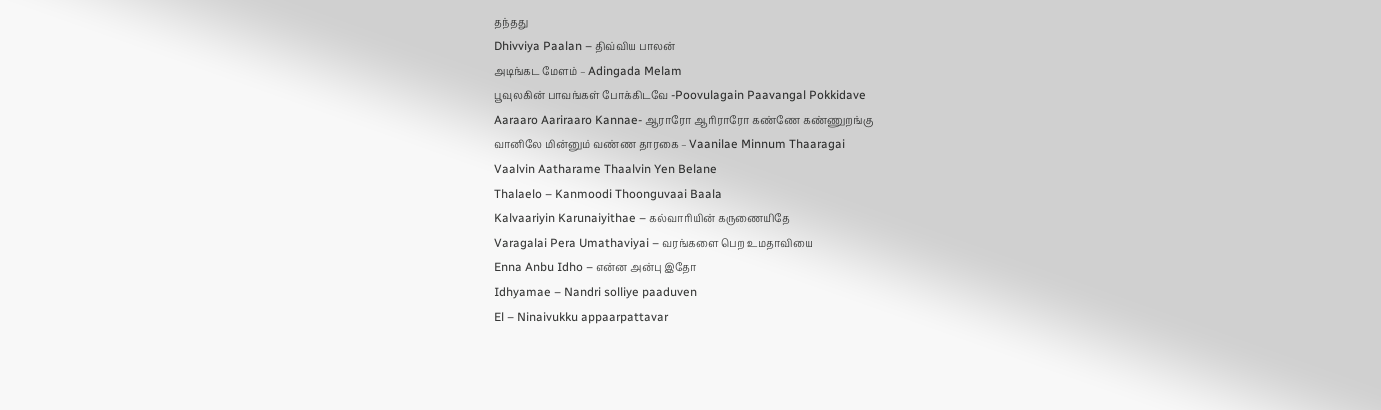தந்தது
Dhivviya Paalan – திவ்விய பாலன்
அடிங்கட மேளம் – Adingada Melam
பூவுலகின் பாவங்கள் போக்கிடவே -Poovulagain Paavangal Pokkidave
Aaraaro Aariraaro Kannae- ஆராரோ ஆரிராரோ கண்ணே கண்ணுறங்கு
வானிலே மின்னும் வண்ண தாரகை – Vaanilae Minnum Thaaragai
Vaalvin Aatharame Thaalvin Yen Belane
Thalaelo – Kanmoodi Thoonguvaai Baala
Kalvaariyin Karunaiyithae – கல்வாரியின் கருணையிதே
Varagalai Pera Umathaviyai – வரங்களை பெற உமதாவியை
Enna Anbu Idho – என்ன அன்பு இதோ
Idhyamae – Nandri solliye paaduven
El – Ninaivukku appaarpattavar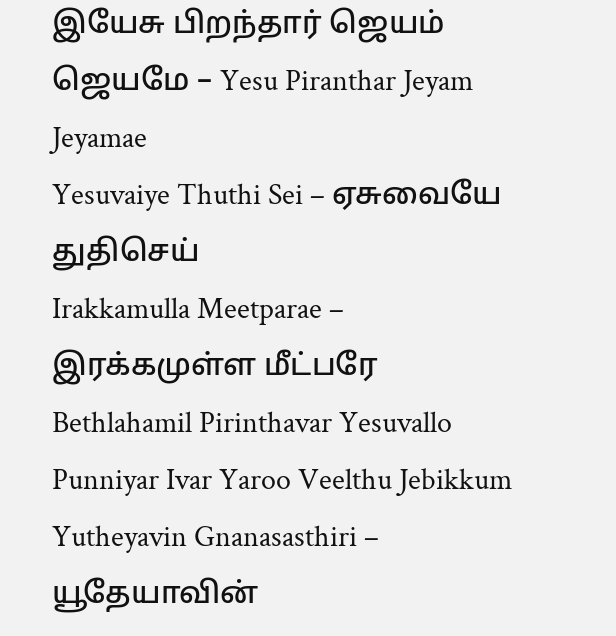இயேசு பிறந்தார் ஜெயம் ஜெயமே – Yesu Piranthar Jeyam Jeyamae
Yesuvaiye Thuthi Sei – ஏசுவையே துதிசெய்
Irakkamulla Meetparae – இரக்கமுள்ள மீட்பரே
Bethlahamil Pirinthavar Yesuvallo
Punniyar Ivar Yaroo Veelthu Jebikkum
Yutheyavin Gnanasasthiri – யூதேயாவின்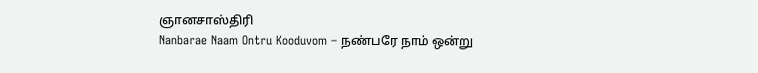ஞானசாஸ்திரி
Nanbarae Naam Ontru Kooduvom – நண்பரே நாம் ஒன்று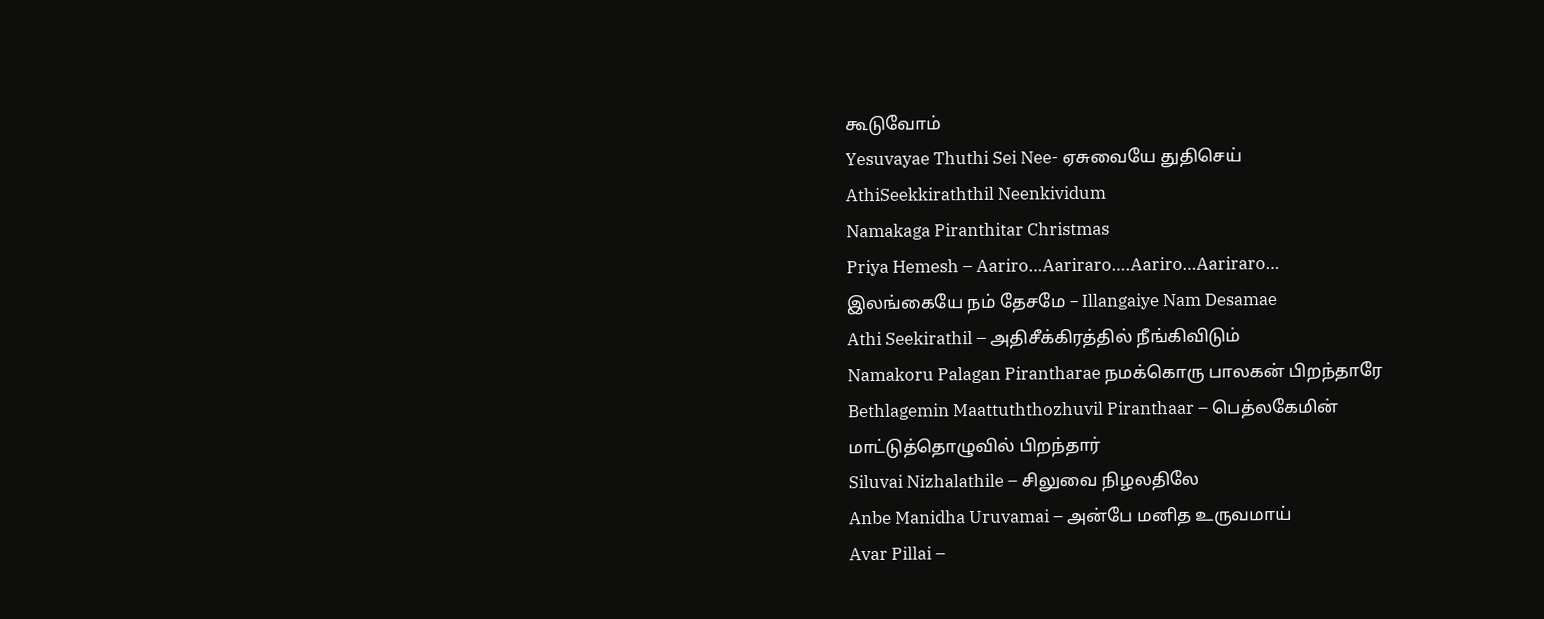கூடுவோம்
Yesuvayae Thuthi Sei Nee- ஏசுவையே துதிசெய்
AthiSeekkiraththil Neenkividum
Namakaga Piranthitar Christmas
Priya Hemesh – Aariro…Aariraro….Aariro…Aariraro…
இலங்கையே நம் தேசமே – Illangaiye Nam Desamae
Athi Seekirathil – அதிசீக்கிரத்தில் நீங்கிவிடும்
Namakoru Palagan Pirantharae நமக்கொரு பாலகன் பிறந்தாரே
Bethlagemin Maattuththozhuvil Piranthaar – பெத்லகேமின் மாட்டுத்தொழுவில் பிறந்தார்
Siluvai Nizhalathile – சிலுவை நிழலதிலே
Anbe Manidha Uruvamai – அன்பே மனித உருவமாய்
Avar Pillai –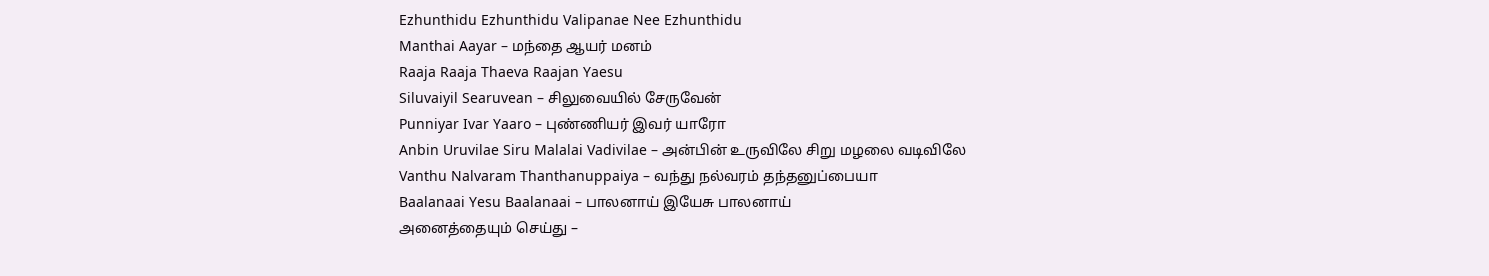Ezhunthidu Ezhunthidu Valipanae Nee Ezhunthidu
Manthai Aayar – மந்தை ஆயர் மனம்
Raaja Raaja Thaeva Raajan Yaesu
Siluvaiyil Searuvean – சிலுவையில் சேருவேன்
Punniyar Ivar Yaaro – புண்ணியர் இவர் யாரோ
Anbin Uruvilae Siru Malalai Vadivilae – அன்பின் உருவிலே சிறு மழலை வடிவிலே
Vanthu Nalvaram Thanthanuppaiya – வந்து நல்வரம் தந்தனுப்பையா
Baalanaai Yesu Baalanaai – பாலனாய் இயேசு பாலனாய்
அனைத்தையும் செய்து –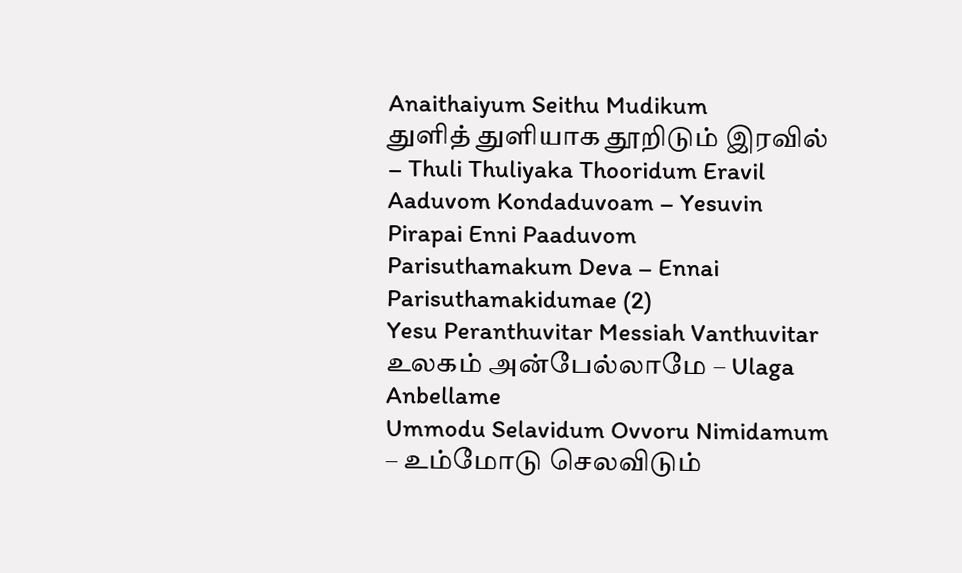Anaithaiyum Seithu Mudikum
துளித் துளியாக தூறிடும் இரவில் – Thuli Thuliyaka Thooridum Eravil
Aaduvom Kondaduvoam – Yesuvin Pirapai Enni Paaduvom
Parisuthamakum Deva – Ennai Parisuthamakidumae (2)
Yesu Peranthuvitar Messiah Vanthuvitar
உலகம் அன்பேல்லாமே – Ulaga Anbellame
Ummodu Selavidum Ovvoru Nimidamum – உம்மோடு செலவிடும்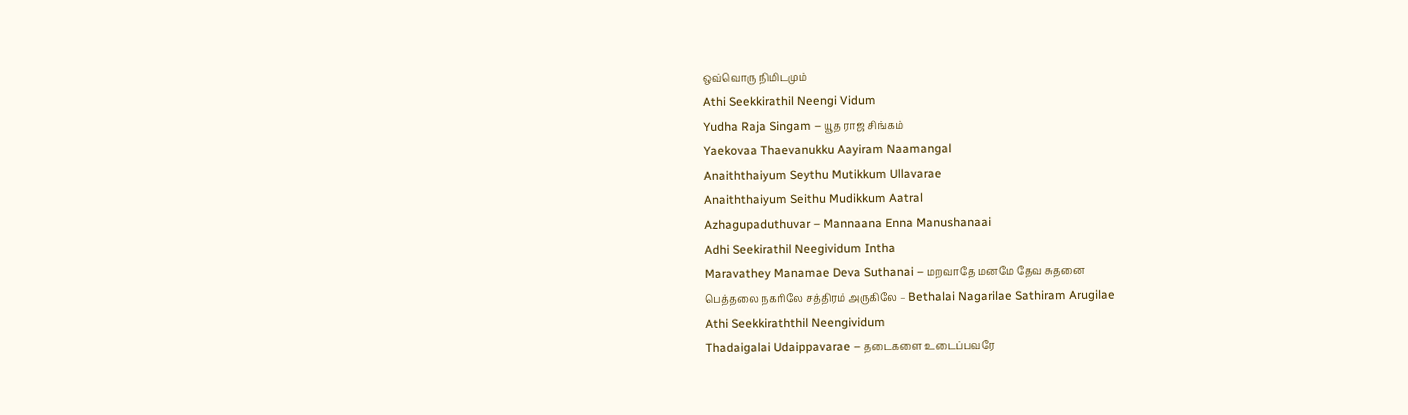ஒவ்வொரு நிமிடமும்
Athi Seekkirathil Neengi Vidum
Yudha Raja Singam – யூத ராஜ சிங்கம்
Yaekovaa Thaevanukku Aayiram Naamangal
Anaiththaiyum Seythu Mutikkum Ullavarae
Anaiththaiyum Seithu Mudikkum Aatral
Azhagupaduthuvar – Mannaana Enna Manushanaai
Adhi Seekirathil Neegividum Intha
Maravathey Manamae Deva Suthanai – மறவாதே மனமே தேவ சுதனை
பெத்தலை நகரிலே சத்திரம் அருகிலே – Bethalai Nagarilae Sathiram Arugilae
Athi Seekkiraththil Neengividum
Thadaigalai Udaippavarae – தடைகளை உடைப்பவரே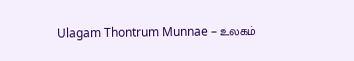Ulagam Thontrum Munnae – உலகம்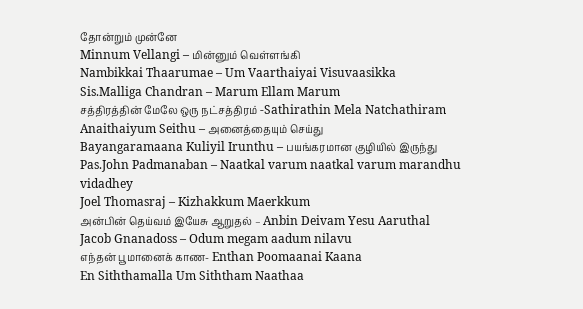தோன்றும் முன்னே
Minnum Vellangi – மின்னும் வெள்ளங்கி
Nambikkai Thaarumae – Um Vaarthaiyai Visuvaasikka
Sis.Malliga Chandran – Marum Ellam Marum
சத்திரத்தின் மேலே ஒரு நட்சத்திரம் -Sathirathin Mela Natchathiram
Anaithaiyum Seithu – அனைத்தையும் செய்து
Bayangaramaana Kuliyil Irunthu – பயங்கரமான குழியில் இருந்து
Pas.John Padmanaban – Naatkal varum naatkal varum marandhu vidadhey
Joel Thomasraj – Kizhakkum Maerkkum
அன்பின் தெய்வம் இயேசு ஆறுதல் – Anbin Deivam Yesu Aaruthal
Jacob Gnanadoss – Odum megam aadum nilavu
எந்தன் பூமானைக் காண- Enthan Poomaanai Kaana
En Siththamalla Um Siththam Naathaa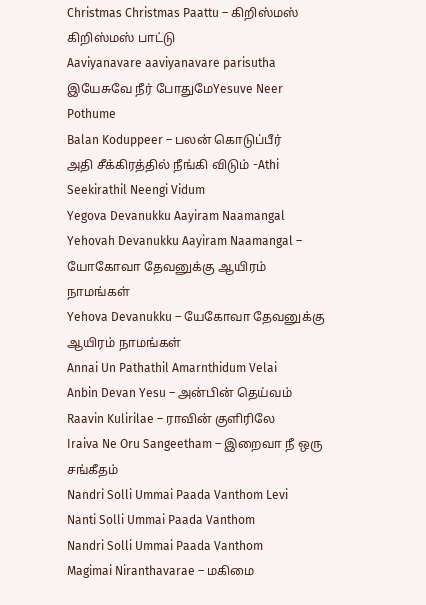Christmas Christmas Paattu – கிறிஸ்மஸ் கிறிஸ்மஸ் பாட்டு
Aaviyanavare aaviyanavare parisutha
இயேசுவே நீர் போதுமேYesuve Neer Pothume
Balan Koduppeer – பலன் கொடுப்பீர்
அதி சீக்கிரத்தில் நீங்கி விடும் -Athi Seekirathil Neengi Vidum
Yegova Devanukku Aayiram Naamangal
Yehovah Devanukku Aayiram Naamangal – யோகோவா தேவனுக்கு ஆயிரம் நாமங்கள்
Yehova Devanukku – யேகோவா தேவனுக்கு ஆயிரம் நாமங்கள்
Annai Un Pathathil Amarnthidum Velai
Anbin Devan Yesu – அன்பின் தெய்வம்
Raavin Kulirilae – ராவின் குளிரிலே
Iraiva Ne Oru Sangeetham – இறைவா நீ ஒரு சங்கீதம்
Nandri Solli Ummai Paada Vanthom Levi
Nanti Solli Ummai Paada Vanthom
Nandri Solli Ummai Paada Vanthom
Magimai Niranthavarae – மகிமை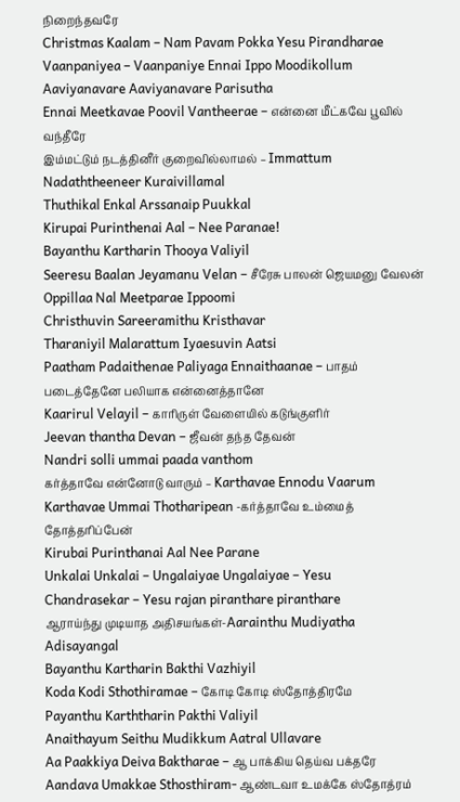நிறைந்தவரே
Christmas Kaalam – Nam Pavam Pokka Yesu Pirandharae
Vaanpaniyea – Vaanpaniye Ennai Ippo Moodikollum
Aaviyanavare Aaviyanavare Parisutha
Ennai Meetkavae Poovil Vantheerae – என்னை மீட்கவே பூவில் வந்தீரே
இம்மட்டும் நடத்தினீர் குறைவில்லாமல் – Immattum Nadaththeeneer Kuraivillamal
Thuthikal Enkal Arssanaip Puukkal
Kirupai Purinthenai Aal – Nee Paranae!
Bayanthu Kartharin Thooya Valiyil
Seeresu Baalan Jeyamanu Velan – சீரேசு பாலன் ஜெயமனு வேலன்
Oppillaa Nal Meetparae Ippoomi
Christhuvin Sareeramithu Kristhavar
Tharaniyil Malarattum Iyaesuvin Aatsi
Paatham Padaithenae Paliyaga Ennaithaanae – பாதம் படைத்தேனே பலியாக என்னைத்தானே
Kaarirul Velayil – காரிருள் வேளையில் கடுங்குளிர்
Jeevan thantha Devan – ஜீவன் தந்த தேவன்
Nandri solli ummai paada vanthom
கர்த்தாவே என்னோடு வாரும் – Karthavae Ennodu Vaarum
Karthavae Ummai Thotharipean -கர்த்தாவே உம்மைத் தோத்தரிப்பேன்
Kirubai Purinthanai Aal Nee Parane
Unkalai Unkalai – Ungalaiyae Ungalaiyae – Yesu
Chandrasekar – Yesu rajan piranthare piranthare
ஆராய்ந்து முடியாத அதிசயங்கள்-Aarainthu Mudiyatha Adisayangal
Bayanthu Kartharin Bakthi Vazhiyil
Koda Kodi Sthothiramae – கோடி கோடி ஸ்தோத்திரமே
Payanthu Karththarin Pakthi Valiyil
Anaithayum Seithu Mudikkum Aatral Ullavare
Aa Paakkiya Deiva Baktharae – ஆ பாக்கிய தெய்வ பக்தரே
Aandava Umakkae Sthosthiram- ஆண்டவா உமக்கே ஸ்தோத்ரம்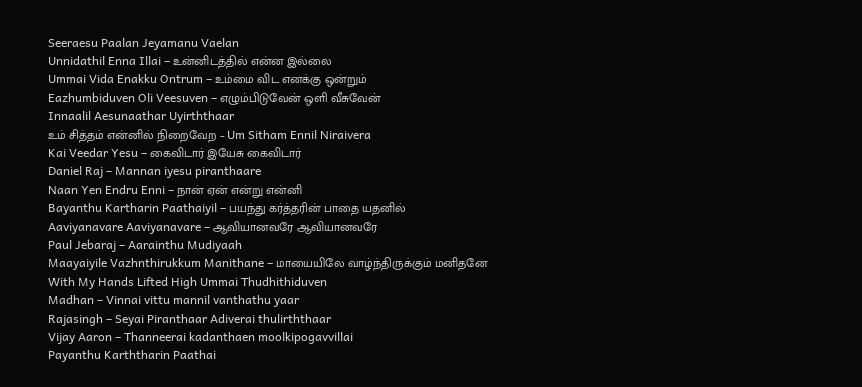Seeraesu Paalan Jeyamanu Vaelan
Unnidathil Enna Illai – உன்னிடத்தில் என்ன இல்லை
Ummai Vida Enakku Ontrum – உம்மை விட எனக்கு ஒன்றும்
Eazhumbiduven Oli Veesuven – எழும்பிடுவேன் ஒளி வீசுவேன்
Innaalil Aesunaathar Uyirththaar
உம் சித்தம் என்னில் நிறைவேற – Um Sitham Ennil Niraivera
Kai Veedar Yesu – கைவிடார் இயேசு கைவிடார்
Daniel Raj – Mannan iyesu piranthaare
Naan Yen Endru Enni – நான் ஏன் என்று என்னி
Bayanthu Kartharin Paathaiyil – பயந்து கர்த்தரின் பாதை யதனில்
Aaviyanavare Aaviyanavare – ஆவியானவரே ஆவியானவரே
Paul Jebaraj – Aarainthu Mudiyaah
Maayaiyile Vazhnthirukkum Manithane – மாயையிலே வாழ்ந்திருக்கும் மனிதனே
With My Hands Lifted High Ummai Thudhithiduven
Madhan – Vinnai vittu mannil vanthathu yaar
Rajasingh – Seyai Piranthaar Adiverai thulirththaar
Vijay Aaron – Thanneerai kadanthaen moolkipogavvillai
Payanthu Karththarin Paathai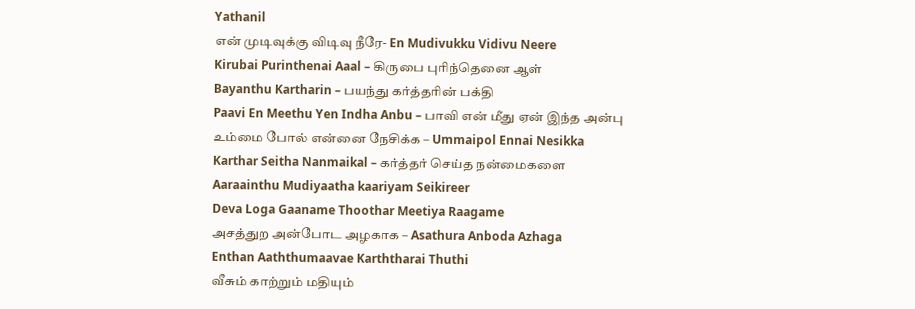Yathanil
என் முடிவுக்கு விடிவு நீரே- En Mudivukku Vidivu Neere
Kirubai Purinthenai Aaal – கிருபை புரிந்தெனை ஆள்
Bayanthu Kartharin – பயந்து கர்த்தரின் பக்தி
Paavi En Meethu Yen Indha Anbu – பாவி என் மீது ஏன் இந்த அன்பு
உம்மை போல் என்னை நேசிக்க – Ummaipol Ennai Nesikka
Karthar Seitha Nanmaikal – கர்த்தர் செய்த நன்மைகளை
Aaraainthu Mudiyaatha kaariyam Seikireer
Deva Loga Gaaname Thoothar Meetiya Raagame
அசத்துற அன்போட அழகாக – Asathura Anboda Azhaga
Enthan Aaththumaavae Karththarai Thuthi
வீசும் காற்றும் மதியும்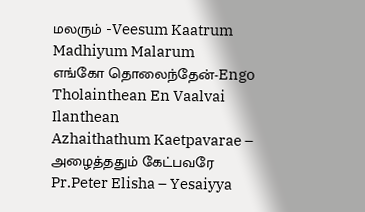மலரும் -Veesum Kaatrum Madhiyum Malarum
எங்கோ தொலைந்தேன்-Engo Tholainthean En Vaalvai Ilanthean
Azhaithathum Kaetpavarae – அழைத்ததும் கேட்பவரே
Pr.Peter Elisha – Yesaiyya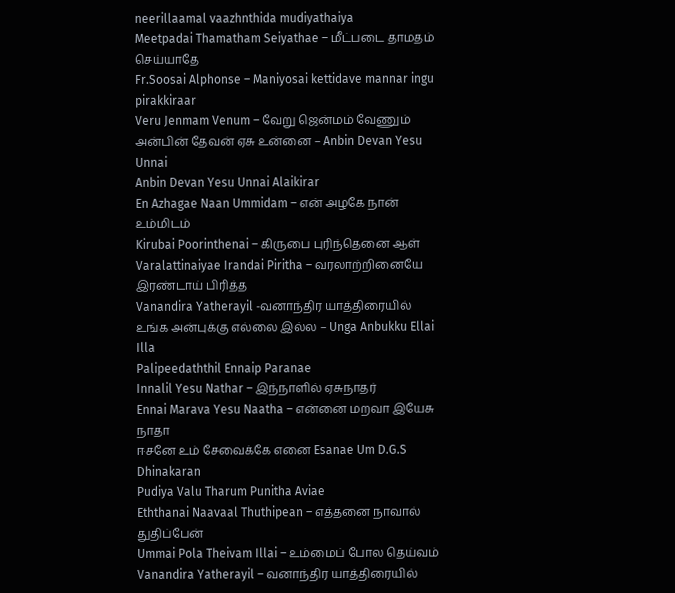neerillaamal vaazhnthida mudiyathaiya
Meetpadai Thamatham Seiyathae – மீட்படை தாமதம் செய்யாதே
Fr.Soosai Alphonse – Maniyosai kettidave mannar ingu pirakkiraar
Veru Jenmam Venum – வேறு ஜென்மம் வேணும்
அன்பின் தேவன் ஏசு உன்னை – Anbin Devan Yesu Unnai
Anbin Devan Yesu Unnai Alaikirar
En Azhagae Naan Ummidam – என் அழகே நான் உம்மிடம்
Kirubai Poorinthenai – கிருபை புரிந்தெனை ஆள்
Varalattinaiyae Irandai Piritha – வரலாற்றினையே இரண்டாய் பிரித்த
Vanandira Yatherayil -வனாந்திர யாத்திரையில்
உங்க அன்புக்கு எல்லை இல்ல – Unga Anbukku Ellai Illa
Palipeedaththil Ennaip Paranae
Innalil Yesu Nathar – இந்நாளில் ஏசுநாதர்
Ennai Marava Yesu Naatha – என்னை மறவா இயேசு நாதா
ஈசனே உம் சேவைக்கே எனை Esanae Um D.G.S Dhinakaran
Pudiya Valu Tharum Punitha Aviae
Eththanai Naavaal Thuthipean – எத்தனை நாவால் துதிப்பேன்
Ummai Pola Theivam Illai – உம்மைப் போல தெய்வம்
Vanandira Yatherayil – வனாந்திர யாத்திரையில்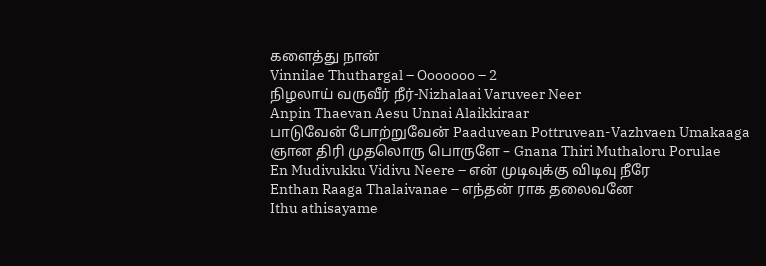களைத்து நான்
Vinnilae Thuthargal – Ooooooo – 2
நிழலாய் வருவீர் நீர்-Nizhalaai Varuveer Neer
Anpin Thaevan Aesu Unnai Alaikkiraar
பாடுவேன் போற்றுவேன் Paaduvean Pottruvean-Vazhvaen Umakaaga
ஞான திரி முதலொரு பொருளே – Gnana Thiri Muthaloru Porulae
En Mudivukku Vidivu Neere – என் முடிவுக்கு விடிவு நீரே
Enthan Raaga Thalaivanae – எந்தன் ராக தலைவனே
Ithu athisayame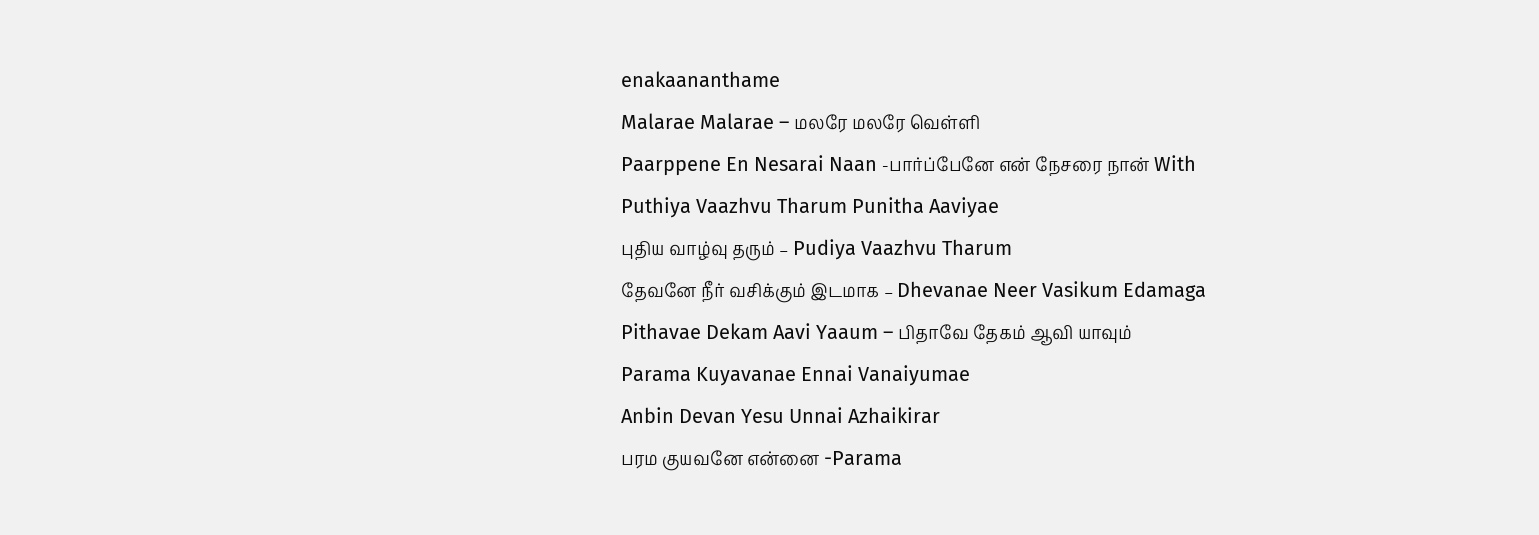enakaananthame
Malarae Malarae – மலரே மலரே வெள்ளி
Paarppene En Nesarai Naan -பார்ப்பேனே என் நேசரை நான் With
Puthiya Vaazhvu Tharum Punitha Aaviyae
புதிய வாழ்வு தரும் – Pudiya Vaazhvu Tharum
தேவனே நீர் வசிக்கும் இடமாக – Dhevanae Neer Vasikum Edamaga
Pithavae Dekam Aavi Yaaum – பிதாவே தேகம் ஆவி யாவும்
Parama Kuyavanae Ennai Vanaiyumae
Anbin Devan Yesu Unnai Azhaikirar
பரம குயவனே என்னை -Parama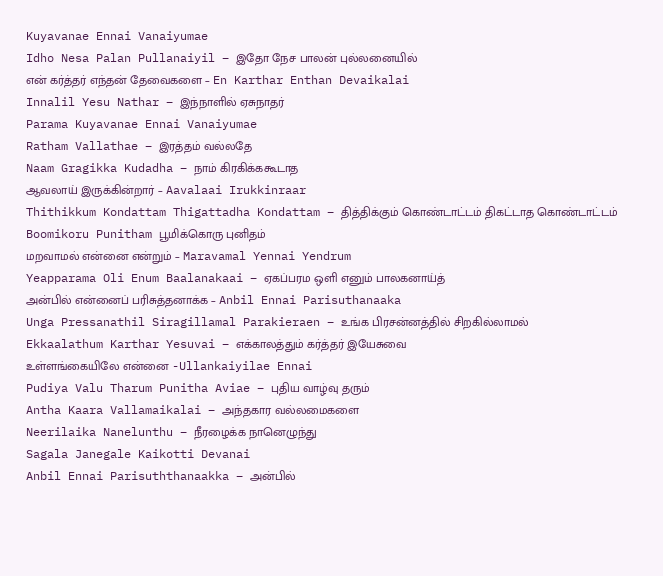Kuyavanae Ennai Vanaiyumae
Idho Nesa Palan Pullanaiyil – இதோ நேச பாலன் புல்லனையில்
என் கர்த்தர் எந்தன் தேவைகளை – En Karthar Enthan Devaikalai
Innalil Yesu Nathar – இந்நாளில் ஏசுநாதர்
Parama Kuyavanae Ennai Vanaiyumae
Ratham Vallathae – இரத்தம் வல்லதே
Naam Gragikka Kudadha – நாம் கிரகிக்ககூடாத
ஆவலாய் இருக்கின்றார் – Aavalaai Irukkinraar
Thithikkum Kondattam Thigattadha Kondattam – தித்திக்கும் கொண்டாட்டம் திகட்டாத கொண்டாட்டம்
Boomikoru Punitham பூமிக்கொரு புனிதம்
மறவாமல் என்னை என்றும் – Maravamal Yennai Yendrum
Yeapparama Oli Enum Baalanakaai – ஏகப்பரம ஒளி எனும் பாலகனாய்த்
அன்பில் என்னைப் பரிசுத்தனாக்க – Anbil Ennai Parisuthanaaka
Unga Pressanathil Siragillamal Parakieraen – உங்க பிரசன்னத்தில் சிறகில்லாமல்
Ekkaalathum Karthar Yesuvai – எக்காலத்தும் கர்த்தர் இயேசுவை
உள்ளங்கையிலே என்னை -Ullankaiyilae Ennai
Pudiya Valu Tharum Punitha Aviae – புதிய வாழ்வு தரும்
Antha Kaara Vallamaikalai – அந்தகார வல்லமைகளை
Neerilaika Nanelunthu – நீரழைக்க நானெழுந்து
Sagala Janegale Kaikotti Devanai
Anbil Ennai Parisuththanaakka – அன்பில்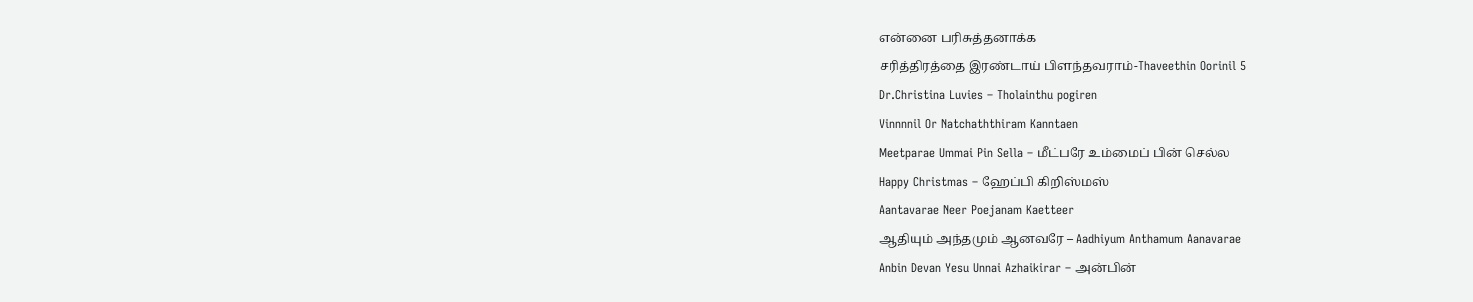என்னை பரிசுத்தனாக்க
சரித்திரத்தை இரண்டாய் பிளந்தவராம்-Thaveethin Oorinil 5
Dr.Christina Luvies – Tholainthu pogiren
Vinnnnil Or Natchaththiram Kanntaen
Meetparae Ummai Pin Sella – மீட்பரே உம்மைப் பின் செல்ல
Happy Christmas – ஹேப்பி கிறிஸ்மஸ்
Aantavarae Neer Poejanam Kaetteer
ஆதியும் அந்தமும் ஆனவரே – Aadhiyum Anthamum Aanavarae
Anbin Devan Yesu Unnai Azhaikirar – அன்பின்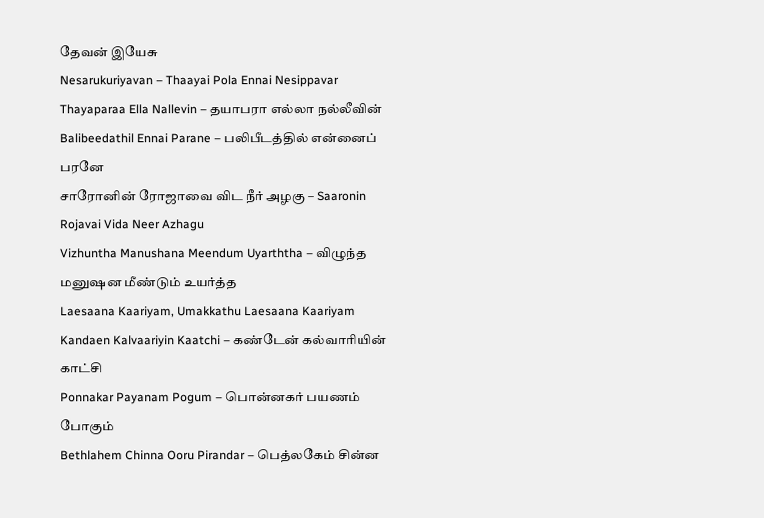தேவன் இயேசு
Nesarukuriyavan – Thaayai Pola Ennai Nesippavar
Thayaparaa Ella Nallevin – தயாபரா எல்லா நல்லீவின்
Balibeedathil Ennai Parane – பலிபீடத்தில் என்னைப் பரனே
சாரோனின் ரோஜாவை விட நீர் அழகு – Saaronin Rojavai Vida Neer Azhagu
Vizhuntha Manushana Meendum Uyarththa – விழுந்த மனுஷன மீண்டும் உயர்த்த
Laesaana Kaariyam, Umakkathu Laesaana Kaariyam
Kandaen Kalvaariyin Kaatchi – கண்டேன் கல்வாரியின் காட்சி
Ponnakar Payanam Pogum – பொன்னகர் பயணம் போகும்
Bethlahem Chinna Ooru Pirandar – பெத்லகேம் சின்ன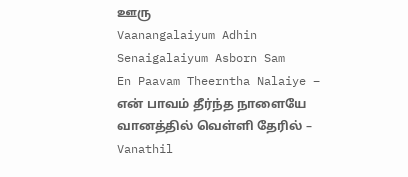ஊரு
Vaanangalaiyum Adhin Senaigalaiyum Asborn Sam
En Paavam Theerntha Nalaiye – என் பாவம் தீர்ந்த நாளையே
வானத்தில் வெள்ளி தேரில் – Vanathil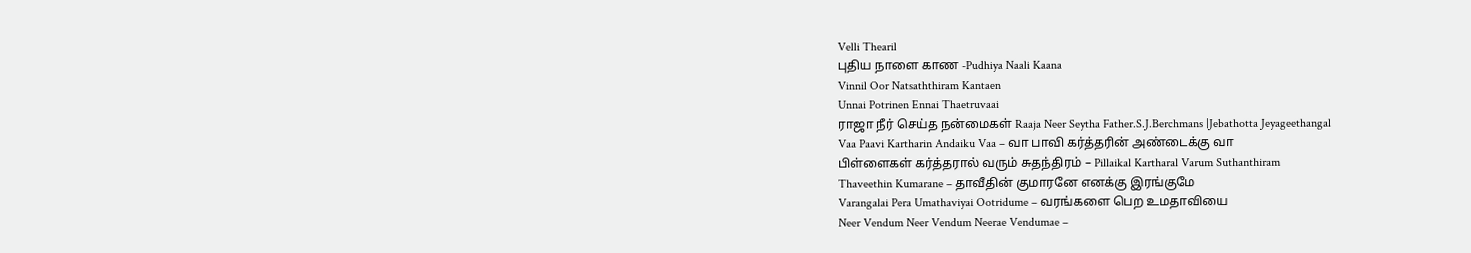Velli Thearil
புதிய நாளை காண -Pudhiya Naali Kaana
Vinnil Oor Natsaththiram Kantaen
Unnai Potrinen Ennai Thaetruvaai
ராஜா நீர் செய்த நன்மைகள் Raaja Neer Seytha Father.S.J.Berchmans |Jebathotta Jeyageethangal
Vaa Paavi Kartharin Andaiku Vaa – வா பாவி கர்த்தரின் அண்டைக்கு வா
பிள்ளைகள் கர்த்தரால் வரும் சுதந்திரம் – Pillaikal Kartharal Varum Suthanthiram
Thaveethin Kumarane – தாவீதின் குமாரனே எனக்கு இரங்குமே
Varangalai Pera Umathaviyai Ootridume – வரங்களை பெற உமதாவியை
Neer Vendum Neer Vendum Neerae Vendumae –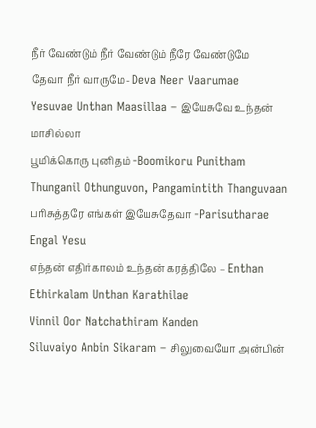நீர் வேண்டும் நீர் வேண்டும் நீரே வேண்டுமே
தேவா நீர் வாருமே- Deva Neer Vaarumae
Yesuvae Unthan Maasillaa – இயேசுவே உந்தன் மாசில்லா
பூமிக்கொரு புனிதம் -Boomikoru Punitham
Thunganil Othunguvon, Pangamintith Thanguvaan
பரிசுத்தரே எங்கள் இயேசுதேவா -Parisutharae Engal Yesu
எந்தன் எதிர்காலம் உந்தன் கரத்திலே – Enthan Ethirkalam Unthan Karathilae
Vinnil Oor Natchathiram Kanden
Siluvaiyo Anbin Sikaram – சிலுவையோ அன்பின்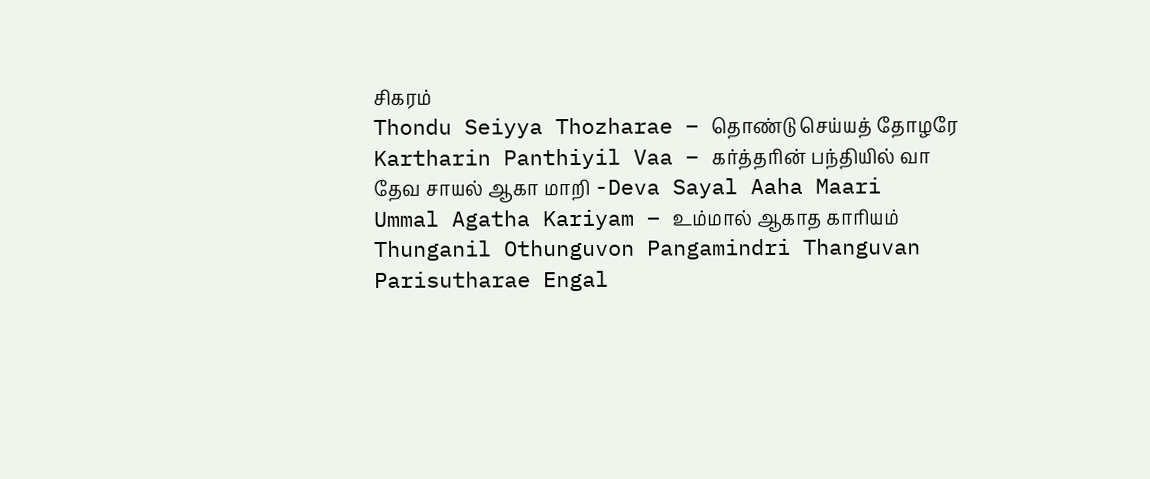சிகரம்
Thondu Seiyya Thozharae – தொண்டு செய்யத் தோழரே
Kartharin Panthiyil Vaa – கர்த்தரின் பந்தியில் வா
தேவ சாயல் ஆகா மாறி -Deva Sayal Aaha Maari
Ummal Agatha Kariyam – உம்மால் ஆகாத காரியம்
Thunganil Othunguvon Pangamindri Thanguvan
Parisutharae Engal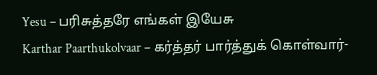Yesu – பரிசுத்தரே எங்கள் இயேசு
Karthar Paarthukolvaar – கர்த்தர் பார்த்துக் கொள்வார்-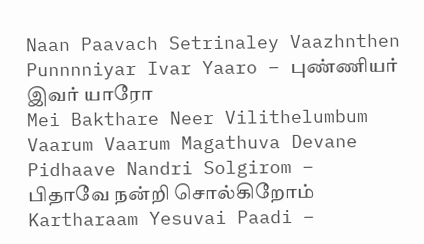Naan Paavach Setrinaley Vaazhnthen
Punnnniyar Ivar Yaaro – புண்ணியர் இவர் யாரோ
Mei Bakthare Neer Vilithelumbum
Vaarum Vaarum Magathuva Devane
Pidhaave Nandri Solgirom – பிதாவே நன்றி சொல்கிறோம்
Kartharaam Yesuvai Paadi –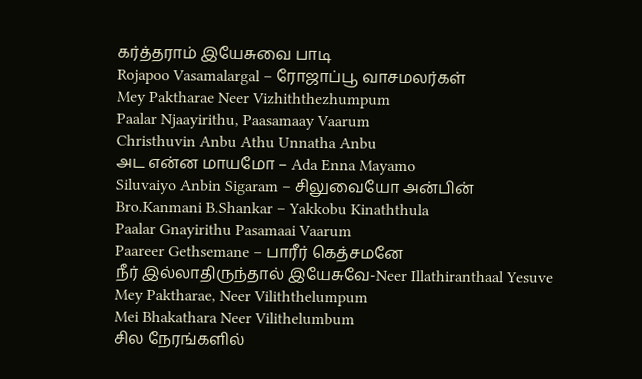கர்த்தராம் இயேசுவை பாடி
Rojapoo Vasamalargal – ரோஜாப்பூ வாசமலர்கள்
Mey Paktharae Neer Vizhiththezhumpum
Paalar Njaayirithu, Paasamaay Vaarum
Christhuvin Anbu Athu Unnatha Anbu
அட என்ன மாயமோ – Ada Enna Mayamo
Siluvaiyo Anbin Sigaram – சிலுவையோ அன்பின்
Bro.Kanmani B.Shankar – Yakkobu Kinaththula
Paalar Gnayirithu Pasamaai Vaarum
Paareer Gethsemane – பாரீர் கெத்சமனே
நீர் இல்லாதிருந்தால் இயேசுவே-Neer Illathiranthaal Yesuve
Mey Paktharae, Neer Viliththelumpum
Mei Bhakathara Neer Vilithelumbum
சில நேரங்களில்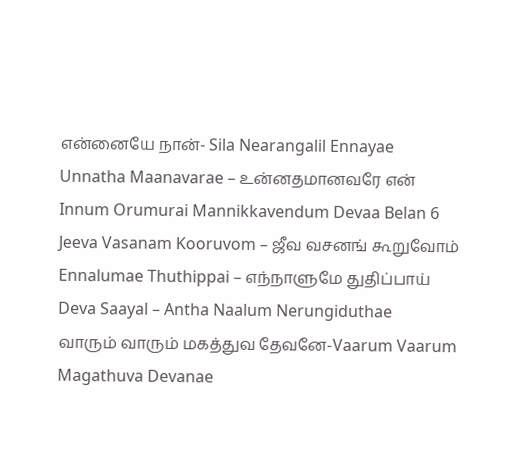என்னையே நான்- Sila Nearangalil Ennayae
Unnatha Maanavarae – உன்னதமானவரே என்
Innum Orumurai Mannikkavendum Devaa Belan 6
Jeeva Vasanam Kooruvom – ஜீவ வசனங் கூறுவோம்
Ennalumae Thuthippai – எந்நாளுமே துதிப்பாய்
Deva Saayal – Antha Naalum Nerungiduthae
வாரும் வாரும் மகத்துவ தேவனே-Vaarum Vaarum Magathuva Devanae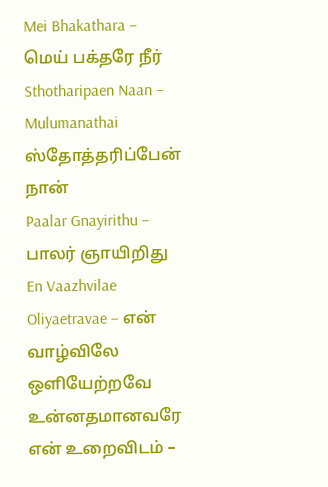Mei Bhakathara – மெய் பக்தரே நீர்
Sthotharipaen Naan – Mulumanathai ஸ்தோத்தரிப்பேன் நான்
Paalar Gnayirithu – பாலர் ஞாயிறிது
En Vaazhvilae Oliyaetravae – என் வாழ்விலே ஒளியேற்றவே
உன்னதமானவரே என் உறைவிடம் –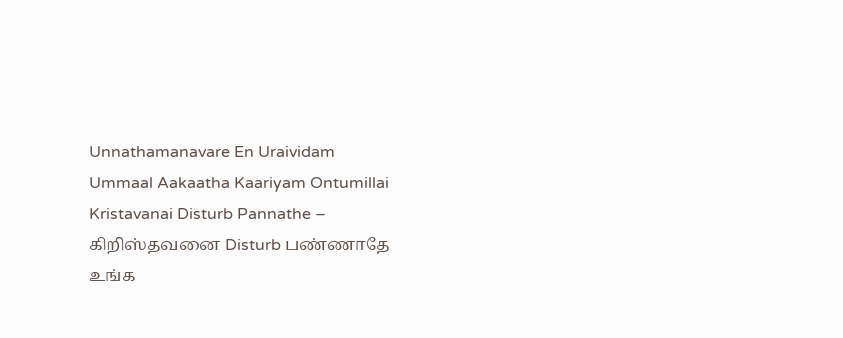Unnathamanavare En Uraividam
Ummaal Aakaatha Kaariyam Ontumillai
Kristavanai Disturb Pannathe – கிறிஸ்தவனை Disturb பண்ணாதே
உங்க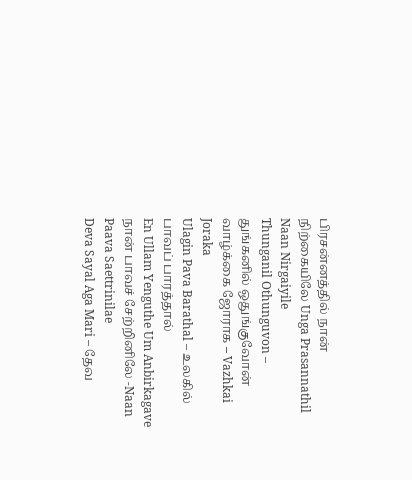பிரசன்னத்தில் நான் நிற்கையிலே Unga Prasannathil Naan Nirgaiyile
Thunganil Othunguvon – துங்கனில் ஒதுங்குவோன்
வாழ்க்கை ஜோராக – Vazhkai Joraka
Ulagin Pava Barathal – உலகில் பாவப் பாரத்தால்
En Ullam Yenguthe Um Anbirkagave
நான் பாவச் சேற்றினிலே -Naan Paava Saettrinilae
Deva Sayal Aga Mari – தேவ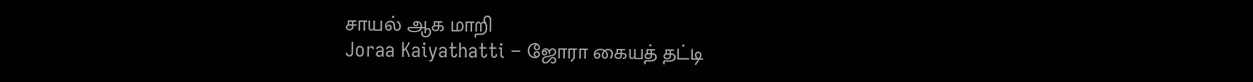சாயல் ஆக மாறி
Joraa Kaiyathatti – ஜோரா கையத் தட்டி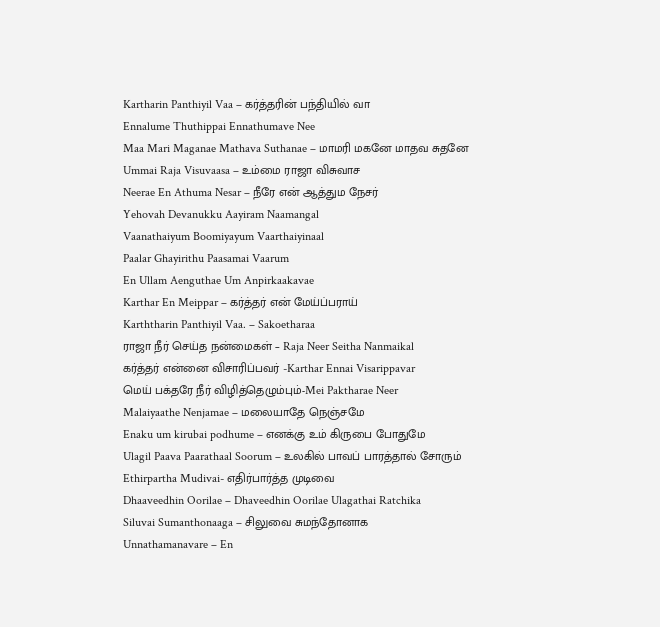Kartharin Panthiyil Vaa – கர்த்தரின் பந்தியில் வா
Ennalume Thuthippai Ennathumave Nee
Maa Mari Maganae Mathava Suthanae – மாமரி மகனே மாதவ சுதனே
Ummai Raja Visuvaasa – உம்மை ராஜா விசுவாச
Neerae En Athuma Nesar – நீரே என் ஆத்தும நேசர்
Yehovah Devanukku Aayiram Naamangal
Vaanathaiyum Boomiyayum Vaarthaiyinaal
Paalar Ghayirithu Paasamai Vaarum
En Ullam Aenguthae Um Anpirkaakavae
Karthar En Meippar – கர்த்தர் என் மேய்ப்பராய்
Karththarin Panthiyil Vaa. – Sakoetharaa
ராஜா நீர் செய்த நன்மைகள் – Raja Neer Seitha Nanmaikal
கர்த்தர் என்னை விசாரிப்பவர் -Karthar Ennai Visarippavar
மெய் பக்தரே நீர் விழித்தெழும்பும்-Mei Paktharae Neer
Malaiyaathe Nenjamae – மலையாதே நெஞ்சமே
Enaku um kirubai podhume – எனக்கு உம் கிருபை போதுமே
Ulagil Paava Paarathaal Soorum – உலகில் பாவப் பாரத்தால் சோரும்
Ethirpartha Mudivai- எதிர்பார்த்த முடிவை
Dhaaveedhin Oorilae – Dhaveedhin Oorilae Ulagathai Ratchika
Siluvai Sumanthonaaga – சிலுவை சுமந்தோனாக
Unnathamanavare – En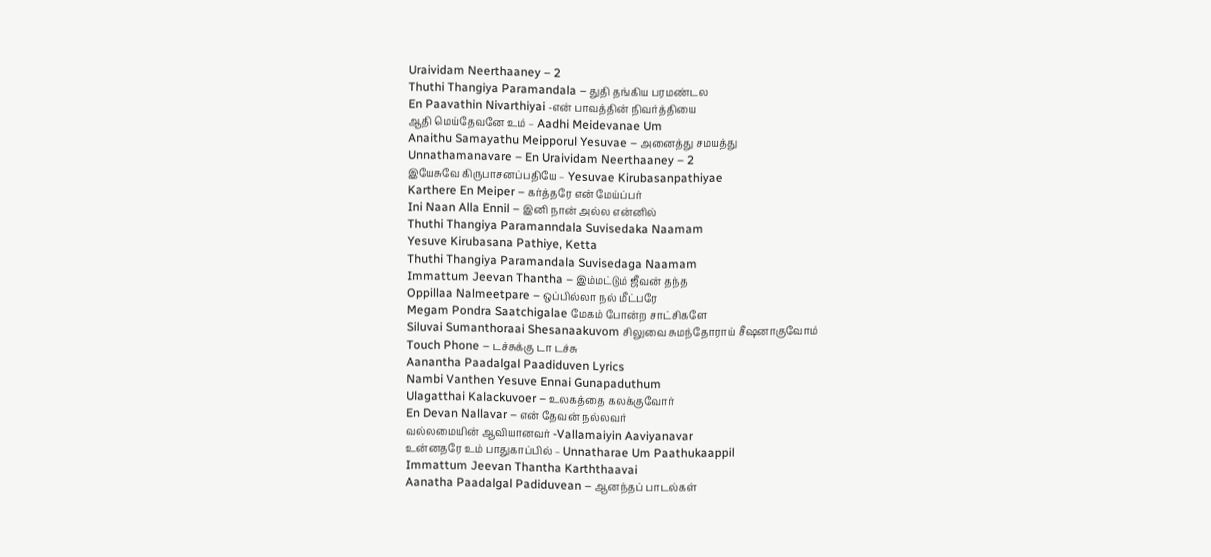Uraividam Neerthaaney – 2
Thuthi Thangiya Paramandala – துதி தங்கிய பரமண்டல
En Paavathin Nivarthiyai -என் பாவத்தின் நிவர்த்தியை
ஆதி மெய்தேவனே உம் – Aadhi Meidevanae Um
Anaithu Samayathu Meipporul Yesuvae – அனைத்து சமயத்து
Unnathamanavare – En Uraividam Neerthaaney – 2
இயேசுவே கிருபாசனப்பதியே – Yesuvae Kirubasanpathiyae
Karthere En Meiper – கர்த்தரே என் மேய்ப்பர்
Ini Naan Alla Ennil – இனி நான் அல்ல என்னில்
Thuthi Thangiya Paramanndala Suvisedaka Naamam
Yesuve Kirubasana Pathiye, Ketta
Thuthi Thangiya Paramandala Suvisedaga Naamam
Immattum Jeevan Thantha – இம்மட்டும் ஜீவன் தந்த
Oppillaa Nalmeetpare – ஒப்பில்லா நல் மீட்பரே
Megam Pondra Saatchigalae மேகம் போன்ற சாட்சிகளே
Siluvai Sumanthoraai Shesanaakuvom சிலுவை சுமந்தோராய் சீஷனாகுவோம்
Touch Phone – டச்சுக்கு டா டச்சு
Aanantha Paadalgal Paadiduven Lyrics
Nambi Vanthen Yesuve Ennai Gunapaduthum
Ulagatthai Kalackuvoer – உலகத்தை கலக்குவோர்
En Devan Nallavar – என் தேவன் நல்லவர்
வல்லமையின் ஆவியானவர் -Vallamaiyin Aaviyanavar
உன்னதரே உம் பாதுகாப்பில் – Unnatharae Um Paathukaappil
Immattum Jeevan Thantha Karththaavai
Aanatha Paadalgal Padiduvean – ஆனந்தப் பாடல்கள்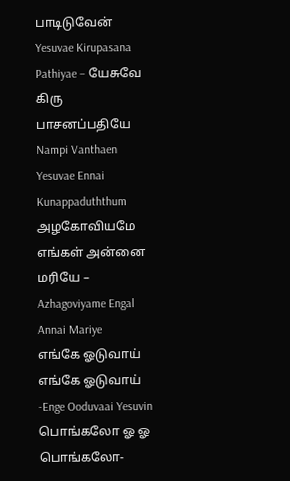பாடிடுவேன்
Yesuvae Kirupasana Pathiyae – யேசுவே கிரு பாசனப்பதியே
Nampi Vanthaen Yesuvae Ennai Kunappaduththum
அழகோவியமே எங்கள் அன்னை மரியே – Azhagoviyame Engal Annai Mariye
எங்கே ஓடுவாய் எங்கே ஓடுவாய் -Enge Ooduvaai Yesuvin
பொங்கலோ ஓ ஓ பொங்கலோ-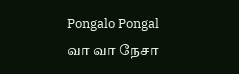Pongalo Pongal
வா வா நேசா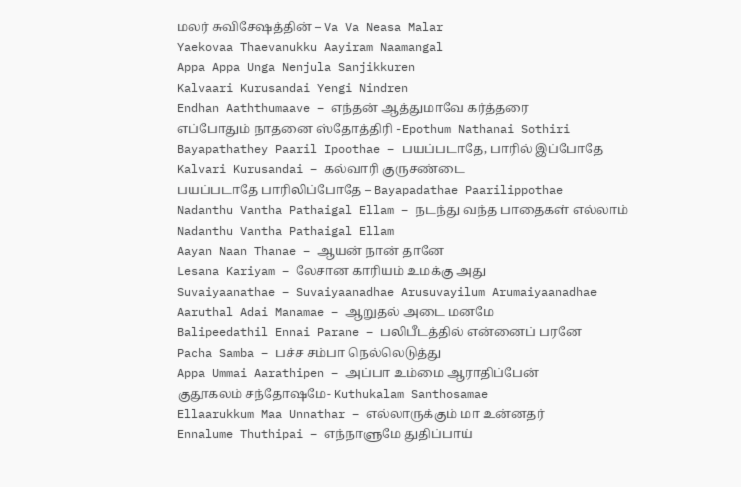மலர் சுவிசேஷத்தின் – Va Va Neasa Malar
Yaekovaa Thaevanukku Aayiram Naamangal
Appa Appa Unga Nenjula Sanjikkuren
Kalvaari Kurusandai Yengi Nindren
Endhan Aaththumaave – எந்தன் ஆத்துமாவே கர்த்தரை
எப்போதும் நாதனை ஸ்தோத்திரி -Epothum Nathanai Sothiri
Bayapathathey Paaril Ipoothae – பயப்படாதே, பாரில் இப்போதே
Kalvari Kurusandai – கல்வாரி குருசண்டை
பயப்படாதே பாரிலிப்போதே – Bayapadathae Paarilippothae
Nadanthu Vantha Pathaigal Ellam – நடந்து வந்த பாதைகள் எல்லாம்
Nadanthu Vantha Pathaigal Ellam
Aayan Naan Thanae – ஆயன் நான் தானே
Lesana Kariyam – லேசான காரியம் உமக்கு அது
Suvaiyaanathae – Suvaiyaanadhae Arusuvayilum Arumaiyaanadhae
Aaruthal Adai Manamae – ஆறுதல் அடை மனமே
Balipeedathil Ennai Parane – பலிபீடத்தில் என்னைப் பரனே
Pacha Samba – பச்ச சம்பா நெல்லெடுத்து
Appa Ummai Aarathipen – அப்பா உம்மை ஆராதிப்பேன்
குதூகலம் சந்தோஷமே- Kuthukalam Santhosamae
Ellaarukkum Maa Unnathar – எல்லாருக்கும் மா உன்னதர்
Ennalume Thuthipai – எந்நாளுமே துதிப்பாய்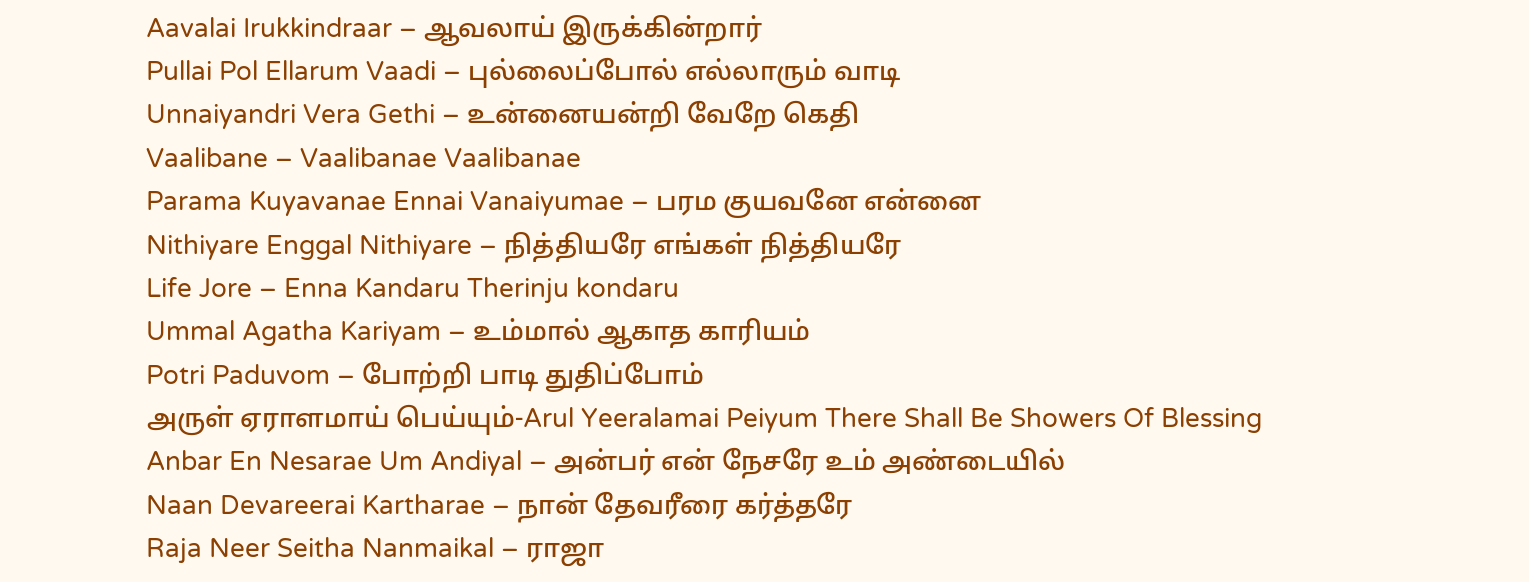Aavalai Irukkindraar – ஆவலாய் இருக்கின்றார்
Pullai Pol Ellarum Vaadi – புல்லைப்போல் எல்லாரும் வாடி
Unnaiyandri Vera Gethi – உன்னையன்றி வேறே கெதி
Vaalibane – Vaalibanae Vaalibanae
Parama Kuyavanae Ennai Vanaiyumae – பரம குயவனே என்னை
Nithiyare Enggal Nithiyare – நித்தியரே எங்கள் நித்தியரே
Life Jore – Enna Kandaru Therinju kondaru
Ummal Agatha Kariyam – உம்மால் ஆகாத காரியம்
Potri Paduvom – போற்றி பாடி துதிப்போம்
அருள் ஏராளமாய் பெய்யும்-Arul Yeeralamai Peiyum There Shall Be Showers Of Blessing
Anbar En Nesarae Um Andiyal – அன்பர் என் நேசரே உம் அண்டையில்
Naan Devareerai Kartharae – நான் தேவரீரை கர்த்தரே
Raja Neer Seitha Nanmaikal – ராஜா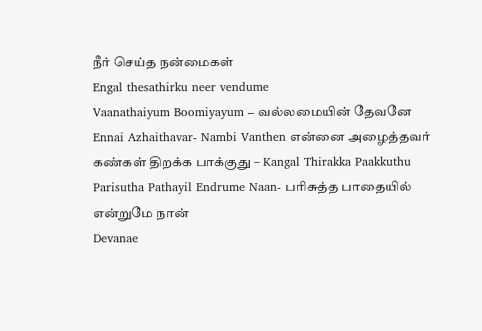நீர் செய்த நன்மைகள்
Engal thesathirku neer vendume
Vaanathaiyum Boomiyayum – வல்லமையின் தேவனே
Ennai Azhaithavar- Nambi Vanthen என்னை அழைத்தவர்
கண்கள் திறக்க பாக்குது – Kangal Thirakka Paakkuthu
Parisutha Pathayil Endrume Naan- பரிசுத்த பாதையில் என்றுமே நான்
Devanae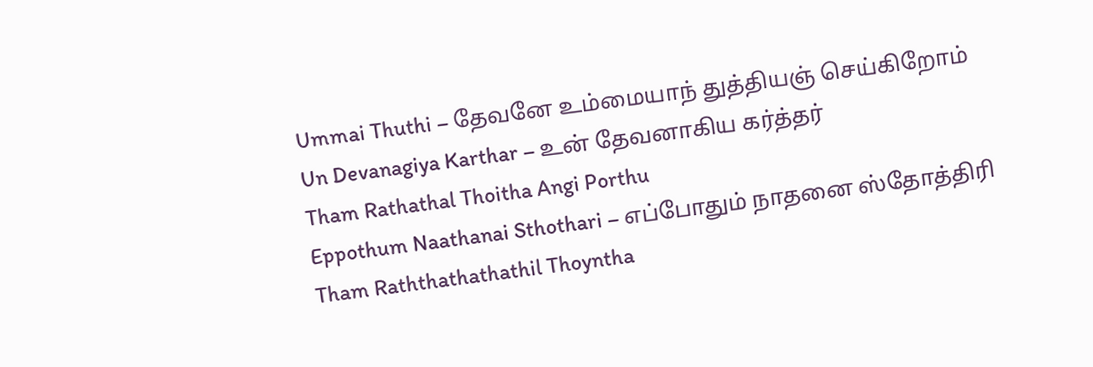Ummai Thuthi – தேவனே உம்மையாந் துத்தியஞ் செய்கிறோம்
Un Devanagiya Karthar – உன் தேவனாகிய கர்த்தர்
Tham Rathathal Thoitha Angi Porthu
Eppothum Naathanai Sthothari – எப்போதும் நாதனை ஸ்தோத்திரி
Tham Raththathathathil Thoyntha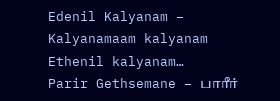Edenil Kalyanam – Kalyanamaam kalyanam Ethenil kalyanam…
Parir Gethsemane – பாரீர்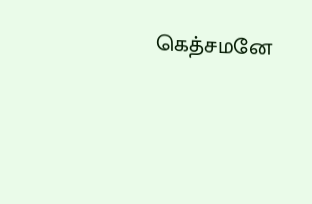கெத்சமனே